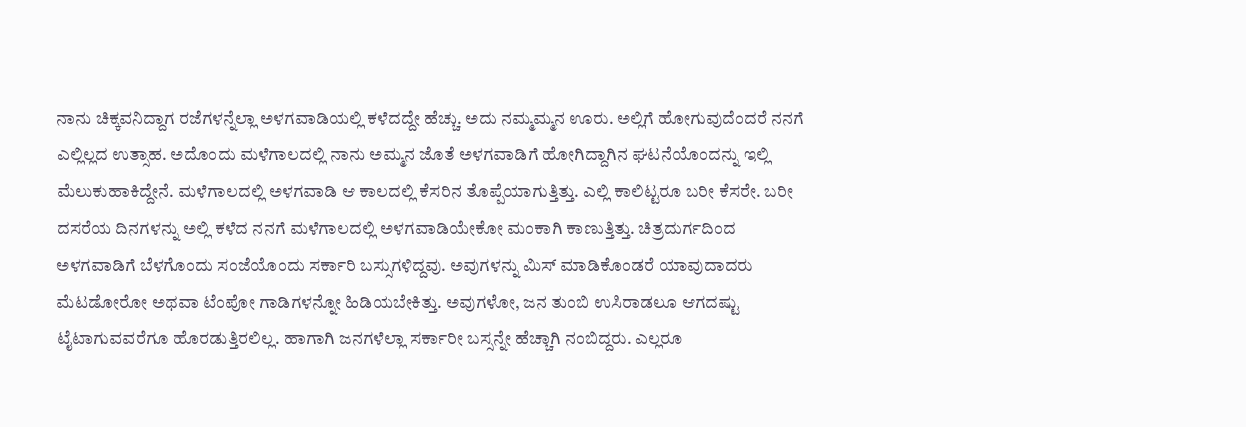ನಾನು ಚಿಕ್ಕವನಿದ್ದಾಗ ರಜೆಗಳನ್ನೆಲ್ಲಾ ಅಳಗವಾಡಿಯಲ್ಲಿ ಕಳೆದದ್ದೇ ಹೆಚ್ಚು. ಅದು ನಮ್ಮಮ್ಮನ ಊರು. ಅಲ್ಲಿಗೆ ಹೋಗುವುದೆಂದರೆ ನನಗೆ ಎಲ್ಲಿಲ್ಲದ ಉತ್ಸಾಹ. ಅದೊಂದು ಮಳೆಗಾಲದಲ್ಲಿ ನಾನು ಅಮ್ಮನ ಜೊತೆ ಅಳಗವಾಡಿಗೆ ಹೋಗಿದ್ದಾಗಿನ ಘಟನೆಯೊಂದನ್ನು ಇಲ್ಲಿ ಮೆಲುಕುಹಾಕಿದ್ದೇನೆ. ಮಳೆಗಾಲದಲ್ಲಿ ಅಳಗವಾಡಿ ಆ ಕಾಲದಲ್ಲಿ ಕೆಸರಿನ ತೊಪ್ಪೆಯಾಗುತ್ತಿತ್ತು. ಎಲ್ಲಿ ಕಾಲಿಟ್ಟರೂ ಬರೀ ಕೆಸರೇ. ಬರೀ ದಸರೆಯ ದಿನಗಳನ್ನು ಅಲ್ಲಿ ಕಳೆದ ನನಗೆ ಮಳೆಗಾಲದಲ್ಲಿ ಅಳಗವಾಡಿಯೇಕೋ ಮಂಕಾಗಿ ಕಾಣುತ್ತಿತ್ತು. ಚಿತ್ರದುರ್ಗದಿಂದ ಅಳಗವಾಡಿಗೆ ಬೆಳಗೊಂದು ಸಂಜೆಯೊಂದು ಸರ್ಕಾರಿ ಬಸ್ಸುಗಳಿದ್ದವು. ಅವುಗಳನ್ನು ಮಿಸ್ ಮಾಡಿಕೊಂಡರೆ ಯಾವುದಾದರು ಮೆಟಡೋರೋ ಅಥವಾ ಟೆಂಪೋ ಗಾಡಿಗಳನ್ನೋ ಹಿಡಿಯಬೇಕಿತ್ತು. ಅವುಗಳೋ, ಜನ ತುಂಬಿ ಉಸಿರಾಡಲೂ ಆಗದಷ್ಟು ಟೈಟಾಗುವವರೆಗೂ ಹೊರಡುತ್ತಿರಲಿಲ್ಲ. ಹಾಗಾಗಿ ಜನಗಳೆಲ್ಲಾ ಸರ್ಕಾರೀ ಬಸ್ಸನ್ನೇ ಹೆಚ್ಚಾಗಿ ನಂಬಿದ್ದರು. ಎಲ್ಲರೂ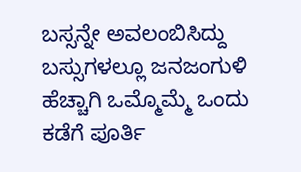ಬಸ್ಸನ್ನೇ ಅವಲಂಬಿಸಿದ್ದು ಬಸ್ಸುಗಳಲ್ಲೂ ಜನಜಂಗುಳಿ ಹೆಚ್ಚಾಗಿ ಒಮ್ಮೊಮ್ಮೆ ಒಂದು ಕಡೆಗೆ ಪೂರ್ತಿ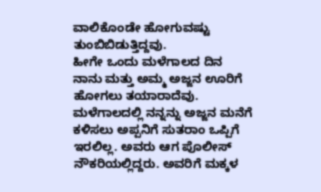ವಾಲಿಕೊಂಡೇ ಹೋಗುವಷ್ಟು ತುಂಬಿಬಿಡುತ್ತಿದ್ದವು.
ಹೀಗೇ ಒಂದು ಮಳೆಗಾಲದ ದಿನ ನಾನು ಮತ್ತು ಅಮ್ಮ ಅಜ್ಜನ ಊರಿಗೆ ಹೋಗಲು ತಯಾರಾದೆವು. ಮಳೆಗಾಲದಲ್ಲಿ ನನ್ನನ್ನು ಅಜ್ಜನ ಮನೆಗೆ ಕಳಿಸಲು ಅಪ್ಪನಿಗೆ ಸುತರಾಂ ಒಪ್ಪಿಗೆ ಇರಲಿಲ್ಲ. ಅವರು ಆಗ ಪೊಲೀಸ್ ನೌಕರಿಯಲ್ಲಿದ್ದರು. ಅವರಿಗೆ ಮಕ್ಕಳ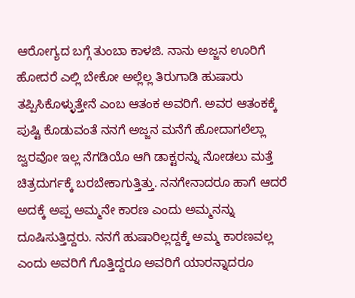ಆರೋಗ್ಯದ ಬಗ್ಗೆ ತುಂಬಾ ಕಾಳಜಿ. ನಾನು ಅಜ್ಜನ ಊರಿಗೆ ಹೋದರೆ ಎಲ್ಲಿ ಬೇಕೋ ಅಲ್ಲೆಲ್ಲ ತಿರುಗಾಡಿ ಹುಷಾರು ತಪ್ಪಿಸಿಕೊಳ್ಳುತ್ತೇನೆ ಎಂಬ ಆತಂಕ ಅವರಿಗೆ. ಅವರ ಆತಂಕಕ್ಕೆ ಪುಷ್ಟಿ ಕೊಡುವಂತೆ ನನಗೆ ಅಜ್ಜನ ಮನೆಗೆ ಹೋದಾಗಲೆಲ್ಲಾ ಜ್ವರವೋ ಇಲ್ಲ ನೆಗಡಿಯೊ ಆಗಿ ಡಾಕ್ಟರನ್ನು ನೋಡಲು ಮತ್ತೆ ಚಿತ್ರದುರ್ಗಕ್ಕೆ ಬರಬೇಕಾಗುತ್ತಿತ್ತು. ನನಗೇನಾದರೂ ಹಾಗೆ ಆದರೆ ಅದಕ್ಕೆ ಅಪ್ಪ ಅಮ್ಮನೇ ಕಾರಣ ಎಂದು ಅಮ್ಮನನ್ನು ದೂಷಿಸುತ್ತಿದ್ದರು. ನನಗೆ ಹುಷಾರಿಲ್ಲದ್ದಕ್ಕೆ ಅಮ್ಮ ಕಾರಣವಲ್ಲ ಎಂದು ಅವರಿಗೆ ಗೊತ್ತಿದ್ದರೂ ಅವರಿಗೆ ಯಾರನ್ನಾದರೂ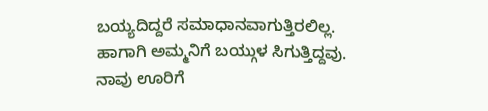ಬಯ್ಯದಿದ್ದರೆ ಸಮಾಧಾನವಾಗುತ್ತಿರಲಿಲ್ಲ. ಹಾಗಾಗಿ ಅಮ್ಮನಿಗೆ ಬಯ್ಗುಳ ಸಿಗುತ್ತಿದ್ದವು. ನಾವು ಊರಿಗೆ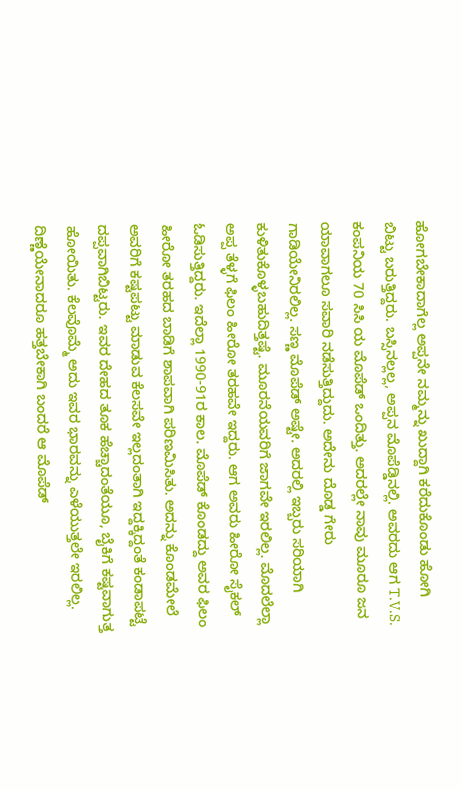ಹೋಗಬೇಕಾದಾಗೆಲ್ಲ ಅಪ್ಪನೇ ನಮ್ಮನ್ನು ಖುದ್ದಾಗಿ ಕರೆದುಕೊಂಡು ಹೋಗಿ ಬಿಟ್ಟು ಬರುತ್ತಿದ್ದರು. ಬಸ್ಸಿನಲ್ಲಲ್ಲ, ಅಪ್ಪನ ಮೊಪೆಡ್ಡಿನಲ್ಲಿ. ಅವರದು ಆಗ T.V.S. ಕಂಪನಿಯ 70 ಸಿಸಿ ಯ ಮೊಪೆಡ್ ಒಂದಿತ್ತು. ಅದರಲ್ಲೇ ನಾವು ಮೂರೂ ಜನ ಯಾವಾಗಲೂ ಸವಾರಿ ನಡೆಸುತ್ತಿದ್ದುದು. ಅದೇನು ದೊಡ್ಡ ಗೇರು ಗಾಡಿಯೇನಿರಲಿಲ್ಲ. ಸಣ್ಣ ಮೊಪೆಡ್ ಅಷ್ಟೇ. ಅದರಲ್ಲಿ ಇಬ್ಬರು ಸರಿಯಾಗಿ ಕುಳಿತುಕೊಳ್ಳಬಹುದಿತ್ತಷ್ಟೆ. ಮೂರನೆಯವರಿಗೆ ಜಾಗವೇ ಇರಲಿಲ್ಲ. ಮೊದಲೆಲ್ಲಾ ಅಪ್ಪ ತೆಳ್ಳಗೆ ಫಿಲಂ ಹೀರೋ ತರಹವೇ ಇದ್ದರು. ಆಗ ಅವರು ಹೀರೋ ಸೈಕಲ್ ಓಡಿಸುತ್ತಿದ್ದರು. ಇದೆಲ್ಲಾ 1990-91ರ ಕಾಲ. ಮೊಪೆಡ್ ಕೊಂಡದ್ದು ಅವರ ಫಿಲಂ ಹೀರೋ ತರಹದ ಬಾಡಿಗೆ ಶಾಪವಾಗಿ ಪರಿಣಮಿಸಿತು. ಅದನ್ನು ಕೊಂಡಮೇಲೆ ಅವರಿಗೆ ಕಷ್ಟಪಟ್ಟು ಮಾಡುವ ಕೆಲಸವೇ ಇಲ್ಲದಂತಾಗಿ ಇದ್ದಕ್ಕಿದ್ದಂತೆ ಕಂಡಾಪಟ್ಟೆ ದಪ್ಪವಾಗಿಬಿಟ್ಟರು. ಇವರ ದೇಹದ ತೂಕ ಹೆಚ್ಚಾದಂತೆಯೂ, ಬೈಕಿಗೆ ಕಷ್ಟವಾಗುತ್ತ ಹೋಯಿತು. ಕೆಲವೊಮ್ಮೆ ಅದು ಇವರ ಭಾರವನ್ನು ಎಳೆಯುತ್ತಲೇ ಇರಲಿಲ್ಲ. ದಿಣ್ಣೆಯೇನಾದರೂ ಹತ್ತಬೇಕಾಗಿ ಬಂದರೆ ಆ ಮೊಪೆಡ್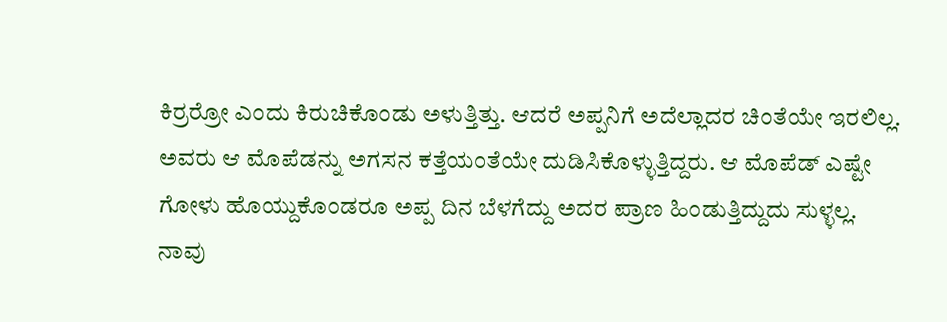ಕಿರ್ರರ್ರೋ ಎಂದು ಕಿರುಚಿಕೊಂಡು ಅಳುತ್ತಿತ್ತು. ಆದರೆ ಅಪ್ಪನಿಗೆ ಅದೆಲ್ಲಾದರ ಚಿಂತೆಯೇ ಇರಲಿಲ್ಲ. ಅವರು ಆ ಮೊಪೆಡನ್ನು ಅಗಸನ ಕತ್ತೆಯಂತೆಯೇ ದುಡಿಸಿಕೊಳ್ಳುತ್ತಿದ್ದರು. ಆ ಮೊಪೆಡ್ ಎಷ್ಟೇ ಗೋಳು ಹೊಯ್ದುಕೊಂಡರೂ ಅಪ್ಪ ದಿನ ಬೆಳಗೆದ್ದು ಅದರ ಪ್ರಾಣ ಹಿಂಡುತ್ತಿದ್ದುದು ಸುಳ್ಳಲ್ಲ.
ನಾವು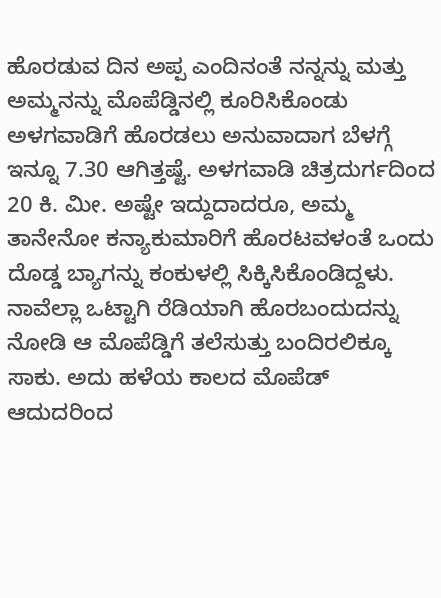ಹೊರಡುವ ದಿನ ಅಪ್ಪ ಎಂದಿನಂತೆ ನನ್ನನ್ನು ಮತ್ತು ಅಮ್ಮನನ್ನು ಮೊಪೆಡ್ಡಿನಲ್ಲಿ ಕೂರಿಸಿಕೊಂಡು ಅಳಗವಾಡಿಗೆ ಹೊರಡಲು ಅನುವಾದಾಗ ಬೆಳಗ್ಗೆ ಇನ್ನೂ 7.30 ಆಗಿತ್ತಷ್ಟೆ. ಅಳಗವಾಡಿ ಚಿತ್ರದುರ್ಗದಿಂದ 20 ಕಿ. ಮೀ. ಅಷ್ಟೇ ಇದ್ದುದಾದರೂ, ಅಮ್ಮ ತಾನೇನೋ ಕನ್ಯಾಕುಮಾರಿಗೆ ಹೊರಟವಳಂತೆ ಒಂದು ದೊಡ್ಡ ಬ್ಯಾಗನ್ನು ಕಂಕುಳಲ್ಲಿ ಸಿಕ್ಕಿಸಿಕೊಂಡಿದ್ದಳು. ನಾವೆಲ್ಲಾ ಒಟ್ಟಾಗಿ ರೆಡಿಯಾಗಿ ಹೊರಬಂದುದನ್ನು ನೋಡಿ ಆ ಮೊಪೆಡ್ಡಿಗೆ ತಲೆಸುತ್ತು ಬಂದಿರಲಿಕ್ಕೂ ಸಾಕು. ಅದು ಹಳೆಯ ಕಾಲದ ಮೊಪೆಡ್ ಆದುದರಿಂದ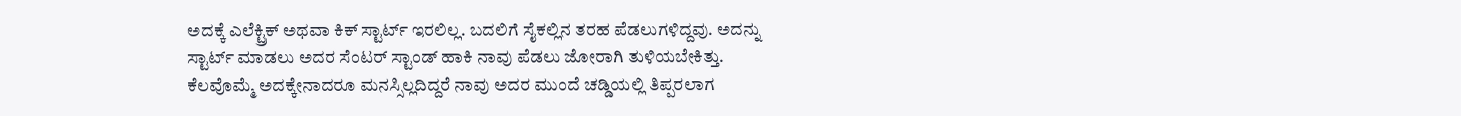ಅದಕ್ಕೆ ಎಲೆಕ್ಟ್ರಿಕ್ ಅಥವಾ ಕಿಕ್ ಸ್ಟಾರ್ಟ್ ಇರಲಿಲ್ಲ. ಬದಲಿಗೆ ಸೈಕಲ್ಲಿನ ತರಹ ಪೆಡಲುಗಳಿದ್ದವು. ಅದನ್ನು ಸ್ಟಾರ್ಟ್ ಮಾಡಲು ಅದರ ಸೆಂಟರ್ ಸ್ಟಾಂಡ್ ಹಾಕಿ ನಾವು ಪೆಡಲು ಜೋರಾಗಿ ತುಳಿಯಬೇಕಿತ್ತು. ಕೆಲವೊಮ್ಮೆ ಅದಕ್ಕೇನಾದರೂ ಮನಸ್ಸಿಲ್ಲದಿದ್ದರೆ ನಾವು ಅದರ ಮುಂದೆ ಚಡ್ಡಿಯಲ್ಲಿ ತಿಪ್ಪರಲಾಗ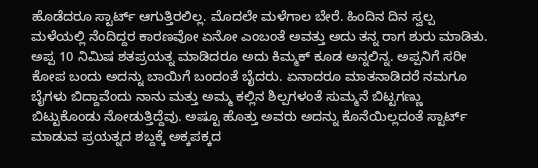ಹೊಡೆದರೂ ಸ್ಟಾರ್ಟ್ ಆಗುತ್ತಿರಲಿಲ್ಲ. ಮೊದಲೇ ಮಳೆಗಾಲ ಬೇರೆ. ಹಿಂದಿನ ದಿನ ಸ್ವಲ್ಪ ಮಳೆಯಲ್ಲಿ ನೆಂದಿದ್ದರ ಕಾರಣವೋ ಏನೋ ಎಂಬಂತೆ ಅವತ್ತು ಅದು ತನ್ನ ರಾಗ ಶುರು ಮಾಡಿತು. ಅಪ್ಪ 10 ನಿಮಿಷ ಶತಪ್ರಯತ್ನ ಮಾಡಿದರೂ ಅದು ಕಿಮ್ಮಕ್ ಕೂಡ ಅನ್ನಲಿನ್ನ. ಅಪ್ಪನಿಗೆ ಸರೀ ಕೋಪ ಬಂದು ಅದನ್ನು ಬಾಯಿಗೆ ಬಂದಂತೆ ಬೈದರು. ಏನಾದರೂ ಮಾತನಾಡಿದರೆ ನಮಗೂ ಬೈಗಳು ಬಿದ್ದಾವೆಂದು ನಾನು ಮತ್ತು ಅಮ್ಮ ಕಲ್ಲಿನ ಶಿಲ್ಪಗಳಂತೆ ಸುಮ್ಮನೆ ಬಿಟ್ಟಗಣ್ಣು ಬಿಟ್ಟುಕೊಂಡು ನೋಡುತ್ತಿದ್ದೆವು. ಅಷ್ಟೂ ಹೊತ್ತು ಅವರು ಅದನ್ನು ಕೊನೆಯಿಲ್ಲದಂತೆ ಸ್ಟಾರ್ಟ್ ಮಾಡುವ ಪ್ರಯತ್ನದ ಶಬ್ದಕ್ಕೆ ಅಕ್ಕಪಕ್ಕದ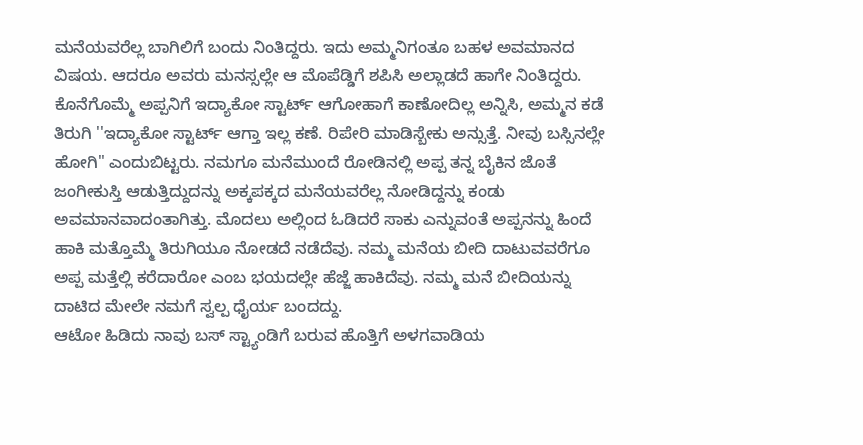ಮನೆಯವರೆಲ್ಲ ಬಾಗಿಲಿಗೆ ಬಂದು ನಿಂತಿದ್ದರು. ಇದು ಅಮ್ಮನಿಗಂತೂ ಬಹಳ ಅವಮಾನದ ವಿಷಯ. ಆದರೂ ಅವರು ಮನಸ್ಸಲ್ಲೇ ಆ ಮೊಪೆಡ್ಡಿಗೆ ಶಪಿಸಿ ಅಲ್ಲಾಡದೆ ಹಾಗೇ ನಿಂತಿದ್ದರು. ಕೊನೆಗೊಮ್ಮೆ ಅಪ್ಪನಿಗೆ ಇದ್ಯಾಕೋ ಸ್ಟಾರ್ಟ್ ಆಗೋಹಾಗೆ ಕಾಣೋದಿಲ್ಲ ಅನ್ನಿಸಿ, ಅಮ್ಮನ ಕಡೆ ತಿರುಗಿ ''ಇದ್ಯಾಕೋ ಸ್ಟಾರ್ಟ್ ಆಗ್ತಾ ಇಲ್ಲ ಕಣೆ. ರಿಪೇರಿ ಮಾಡಿಸ್ಬೇಕು ಅನ್ಸುತ್ತೆ. ನೀವು ಬಸ್ಸಿನಲ್ಲೇ ಹೋಗಿ" ಎಂದುಬಿಟ್ಟರು. ನಮಗೂ ಮನೆಮುಂದೆ ರೋಡಿನಲ್ಲಿ ಅಪ್ಪ ತನ್ನ ಬೈಕಿನ ಜೊತೆ ಜಂಗೀಕುಸ್ತಿ ಆಡುತ್ತಿದ್ದುದನ್ನು ಅಕ್ಕಪಕ್ಕದ ಮನೆಯವರೆಲ್ಲ ನೋಡಿದ್ದನ್ನು ಕಂಡು ಅವಮಾನವಾದಂತಾಗಿತ್ತು. ಮೊದಲು ಅಲ್ಲಿಂದ ಓಡಿದರೆ ಸಾಕು ಎನ್ನುವಂತೆ ಅಪ್ಪನನ್ನು ಹಿಂದೆ ಹಾಕಿ ಮತ್ತೊಮ್ಮೆ ತಿರುಗಿಯೂ ನೋಡದೆ ನಡೆದೆವು. ನಮ್ಮ ಮನೆಯ ಬೀದಿ ದಾಟುವವರೆಗೂ ಅಪ್ಪ ಮತ್ತೆಲ್ಲಿ ಕರೆದಾರೋ ಎಂಬ ಭಯದಲ್ಲೇ ಹೆಜ್ಜೆ ಹಾಕಿದೆವು. ನಮ್ಮ ಮನೆ ಬೀದಿಯನ್ನು ದಾಟಿದ ಮೇಲೇ ನಮಗೆ ಸ್ವಲ್ಪ ಧೈರ್ಯ ಬಂದದ್ದು.
ಆಟೋ ಹಿಡಿದು ನಾವು ಬಸ್ ಸ್ಟ್ಯಾಂಡಿಗೆ ಬರುವ ಹೊತ್ತಿಗೆ ಅಳಗವಾಡಿಯ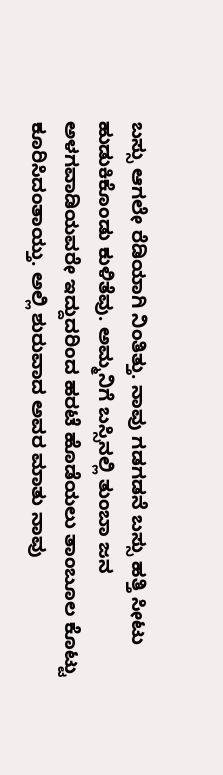ಬಸ್ಸು ಆಗಲೇ ರೆಡಿಯಾಗಿ ನಿಂತಿತ್ತು. ನಾವು ಗಡಗಡನೆ ಬಸ್ಸು ಹತ್ತಿ ಸೀಟು ಹುಡುಕಿಕೊಂಡು ಕುಳಿತೆವು. ಅಮ್ಮನಿಗೆ ಬಸ್ಸಿನಲ್ಲಿ ತುಂಬಾ ಜನ ಅಳಗವಾಡಿಯವರೇ ಇದ್ದುದರಿಂದ ಹರಟೆ ಹೊಡೆಯಲು ತಾಂಬೂಲ ಕೊಟ್ಟು ಕೂರಿಸಿದಂತಾಯ್ತು. ಅಲ್ಲಿ ಶುರುವಾದ ಅವರ ಮಾತು ನಾವು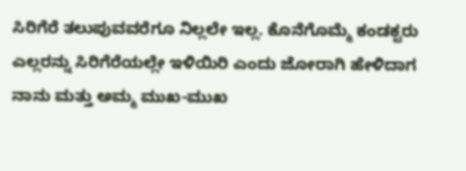ಸಿರಿಗೆರೆ ತಲುಪುವವರೆಗೂ ನಿಲ್ಲಲೇ ಇಲ್ಲ. ಕೊನೆಗೊಮ್ಮೆ ಕಂಡಕ್ಟರು ಎಲ್ಲರನ್ನು ಸಿರಿಗೆರೆಯಲ್ಲೇ ಇಳಿಯಿರಿ ಎಂದು ಜೋರಾಗಿ ಹೇಳಿದಾಗ ನಾನು ಮತ್ತು ಅಮ್ಮ ಮುಖ-ಮುಖ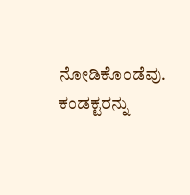ನೋಡಿಕೊಂಡೆವು. ಕಂಡಕ್ಟರನ್ನು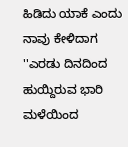ಹಿಡಿದು ಯಾಕೆ ಎಂದು ನಾವು ಕೇಳಿದಾಗ ''ಎರಡು ದಿನದಿಂದ ಹುಯ್ದಿರುವ ಭಾರಿ ಮಳೆಯಿಂದ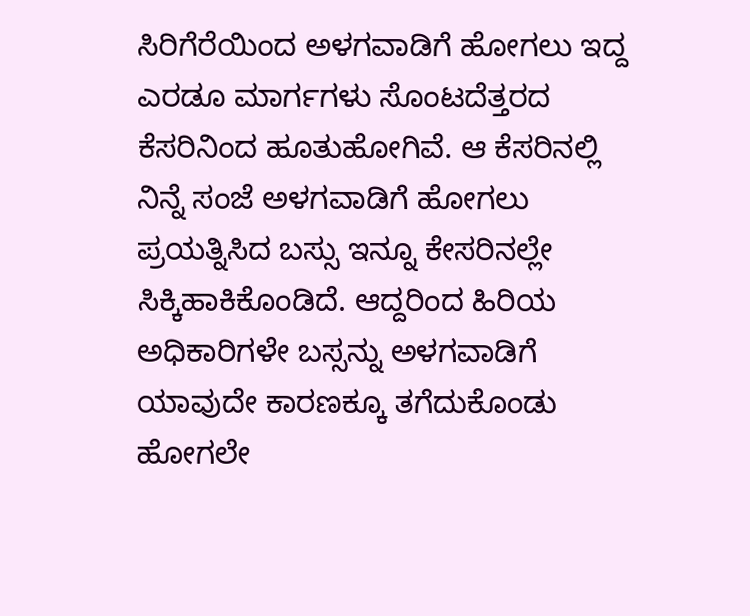ಸಿರಿಗೆರೆಯಿಂದ ಅಳಗವಾಡಿಗೆ ಹೋಗಲು ಇದ್ದ ಎರಡೂ ಮಾರ್ಗಗಳು ಸೊಂಟದೆತ್ತರದ ಕೆಸರಿನಿಂದ ಹೂತುಹೋಗಿವೆ. ಆ ಕೆಸರಿನಲ್ಲಿ ನಿನ್ನೆ ಸಂಜೆ ಅಳಗವಾಡಿಗೆ ಹೋಗಲು ಪ್ರಯತ್ನಿಸಿದ ಬಸ್ಸು ಇನ್ನೂ ಕೇಸರಿನಲ್ಲೇ ಸಿಕ್ಕಿಹಾಕಿಕೊಂಡಿದೆ. ಆದ್ದರಿಂದ ಹಿರಿಯ ಅಧಿಕಾರಿಗಳೇ ಬಸ್ಸನ್ನು ಅಳಗವಾಡಿಗೆ ಯಾವುದೇ ಕಾರಣಕ್ಕೂ ತಗೆದುಕೊಂಡು ಹೋಗಲೇ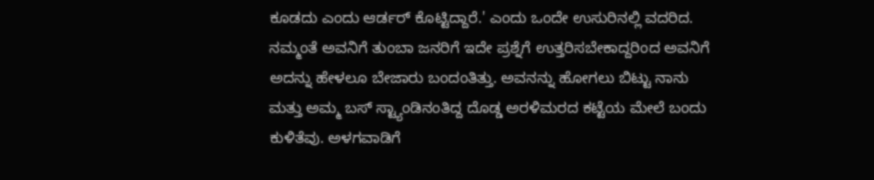ಕೂಡದು ಎಂದು ಆರ್ಡರ್ ಕೊಟ್ಟಿದ್ದಾರೆ.' ಎಂದು ಒಂದೇ ಉಸುರಿನಲ್ಲಿ ವದರಿದ. ನಮ್ಮಂತೆ ಅವನಿಗೆ ತುಂಬಾ ಜನರಿಗೆ ಇದೇ ಪ್ರಶ್ನೆಗೆ ಉತ್ತರಿಸಬೇಕಾದ್ದರಿಂದ ಅವನಿಗೆ ಅದನ್ನು ಹೇಳಲೂ ಬೇಜಾರು ಬಂದಂತಿತ್ತು. ಅವನನ್ನು ಹೋಗಲು ಬಿಟ್ಟು ನಾನು ಮತ್ತು ಅಮ್ಮ ಬಸ್ ಸ್ಟ್ಯಾಂಡಿನಂತಿದ್ದ ದೊಡ್ಡ ಅರಳಿಮರದ ಕಟ್ಟೆಯ ಮೇಲೆ ಬಂದು ಕುಳಿತೆವು. ಅಳಗವಾಡಿಗೆ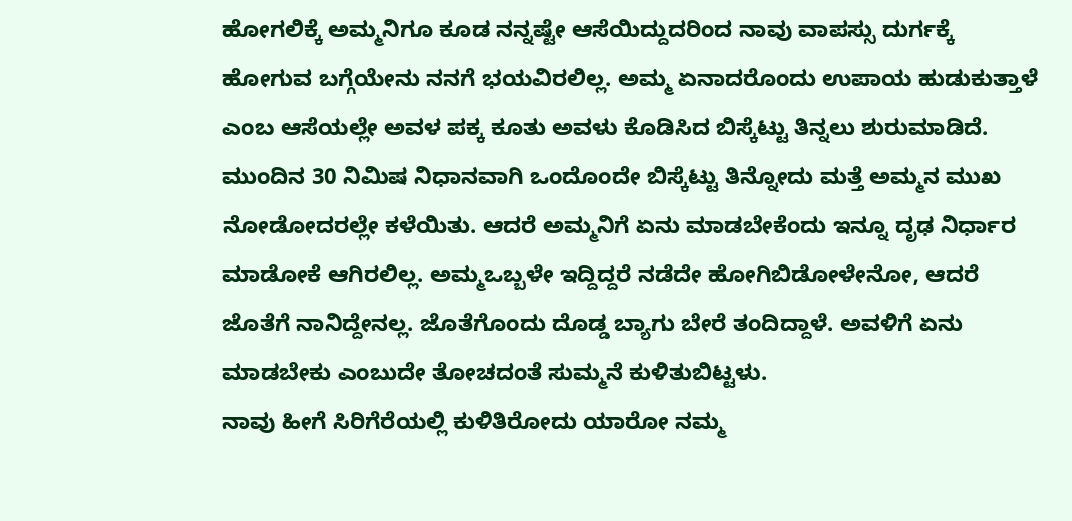ಹೋಗಲಿಕ್ಕೆ ಅಮ್ಮನಿಗೂ ಕೂಡ ನನ್ನಷ್ಟೇ ಆಸೆಯಿದ್ದುದರಿಂದ ನಾವು ವಾಪಸ್ಸು ದುರ್ಗಕ್ಕೆ ಹೋಗುವ ಬಗ್ಗೆಯೇನು ನನಗೆ ಭಯವಿರಲಿಲ್ಲ. ಅಮ್ಮ ಏನಾದರೊಂದು ಉಪಾಯ ಹುಡುಕುತ್ತಾಳೆ ಎಂಬ ಆಸೆಯಲ್ಲೇ ಅವಳ ಪಕ್ಕ ಕೂತು ಅವಳು ಕೊಡಿಸಿದ ಬಿಸ್ಕೆಟ್ಟು ತಿನ್ನಲು ಶುರುಮಾಡಿದೆ. ಮುಂದಿನ 30 ನಿಮಿಷ ನಿಧಾನವಾಗಿ ಒಂದೊಂದೇ ಬಿಸ್ಕೆಟ್ಟು ತಿನ್ನೋದು ಮತ್ತೆ ಅಮ್ಮನ ಮುಖ ನೋಡೋದರಲ್ಲೇ ಕಳೆಯಿತು. ಆದರೆ ಅಮ್ಮನಿಗೆ ಏನು ಮಾಡಬೇಕೆಂದು ಇನ್ನೂ ದೃಢ ನಿರ್ಧಾರ ಮಾಡೋಕೆ ಆಗಿರಲಿಲ್ಲ. ಅಮ್ಮಒಬ್ಬಳೇ ಇದ್ದಿದ್ದರೆ ನಡೆದೇ ಹೋಗಿಬಿಡೋಳೇನೋ, ಆದರೆ ಜೊತೆಗೆ ನಾನಿದ್ದೇನಲ್ಲ. ಜೊತೆಗೊಂದು ದೊಡ್ಡ ಬ್ಯಾಗು ಬೇರೆ ತಂದಿದ್ದಾಳೆ. ಅವಳಿಗೆ ಏನು ಮಾಡಬೇಕು ಎಂಬುದೇ ತೋಚದಂತೆ ಸುಮ್ಮನೆ ಕುಳಿತುಬಿಟ್ಟಳು.
ನಾವು ಹೀಗೆ ಸಿರಿಗೆರೆಯಲ್ಲಿ ಕುಳಿತಿರೋದು ಯಾರೋ ನಮ್ಮ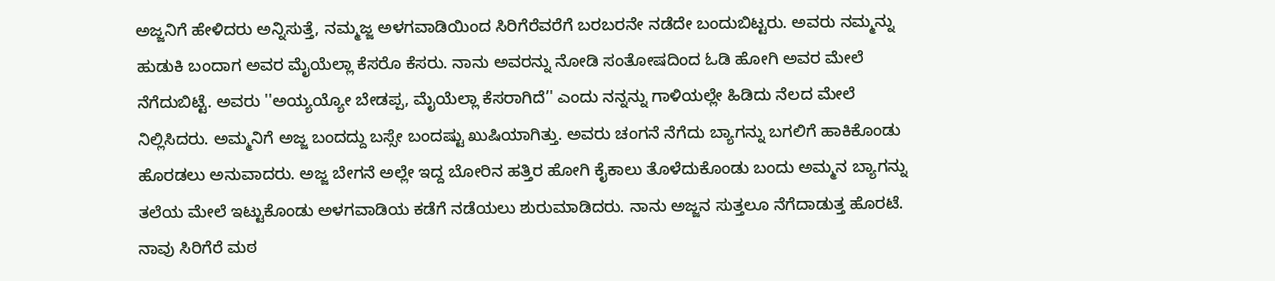ಅಜ್ಜನಿಗೆ ಹೇಳಿದರು ಅನ್ನಿಸುತ್ತೆ, ನಮ್ಮಜ್ಜ ಅಳಗವಾಡಿಯಿಂದ ಸಿರಿಗೆರೆವರೆಗೆ ಬರಬರನೇ ನಡೆದೇ ಬಂದುಬಿಟ್ಟರು. ಅವರು ನಮ್ಮನ್ನು ಹುಡುಕಿ ಬಂದಾಗ ಅವರ ಮೈಯೆಲ್ಲಾ ಕೆಸರೊ ಕೆಸರು. ನಾನು ಅವರನ್ನು ನೋಡಿ ಸಂತೋಷದಿಂದ ಓಡಿ ಹೋಗಿ ಅವರ ಮೇಲೆ ನೆಗೆದುಬಿಟ್ಟೆ. ಅವರು ''ಅಯ್ಯಯ್ಯೋ ಬೇಡಪ್ಪ, ಮೈಯೆಲ್ಲಾ ಕೆಸರಾಗಿದೆ’' ಎಂದು ನನ್ನನ್ನು ಗಾಳಿಯಲ್ಲೇ ಹಿಡಿದು ನೆಲದ ಮೇಲೆ ನಿಲ್ಲಿಸಿದರು. ಅಮ್ಮನಿಗೆ ಅಜ್ಜ ಬಂದದ್ದು ಬಸ್ಸೇ ಬಂದಷ್ಟು ಖುಷಿಯಾಗಿತ್ತು. ಅವರು ಚಂಗನೆ ನೆಗೆದು ಬ್ಯಾಗನ್ನು ಬಗಲಿಗೆ ಹಾಕಿಕೊಂಡು ಹೊರಡಲು ಅನುವಾದರು. ಅಜ್ಜ ಬೇಗನೆ ಅಲ್ಲೇ ಇದ್ದ ಬೋರಿನ ಹತ್ತಿರ ಹೋಗಿ ಕೈಕಾಲು ತೊಳೆದುಕೊಂಡು ಬಂದು ಅಮ್ಮನ ಬ್ಯಾಗನ್ನು ತಲೆಯ ಮೇಲೆ ಇಟ್ಟುಕೊಂಡು ಅಳಗವಾಡಿಯ ಕಡೆಗೆ ನಡೆಯಲು ಶುರುಮಾಡಿದರು. ನಾನು ಅಜ್ಜನ ಸುತ್ತಲೂ ನೆಗೆದಾಡುತ್ತ ಹೊರಟೆ.
ನಾವು ಸಿರಿಗೆರೆ ಮಠ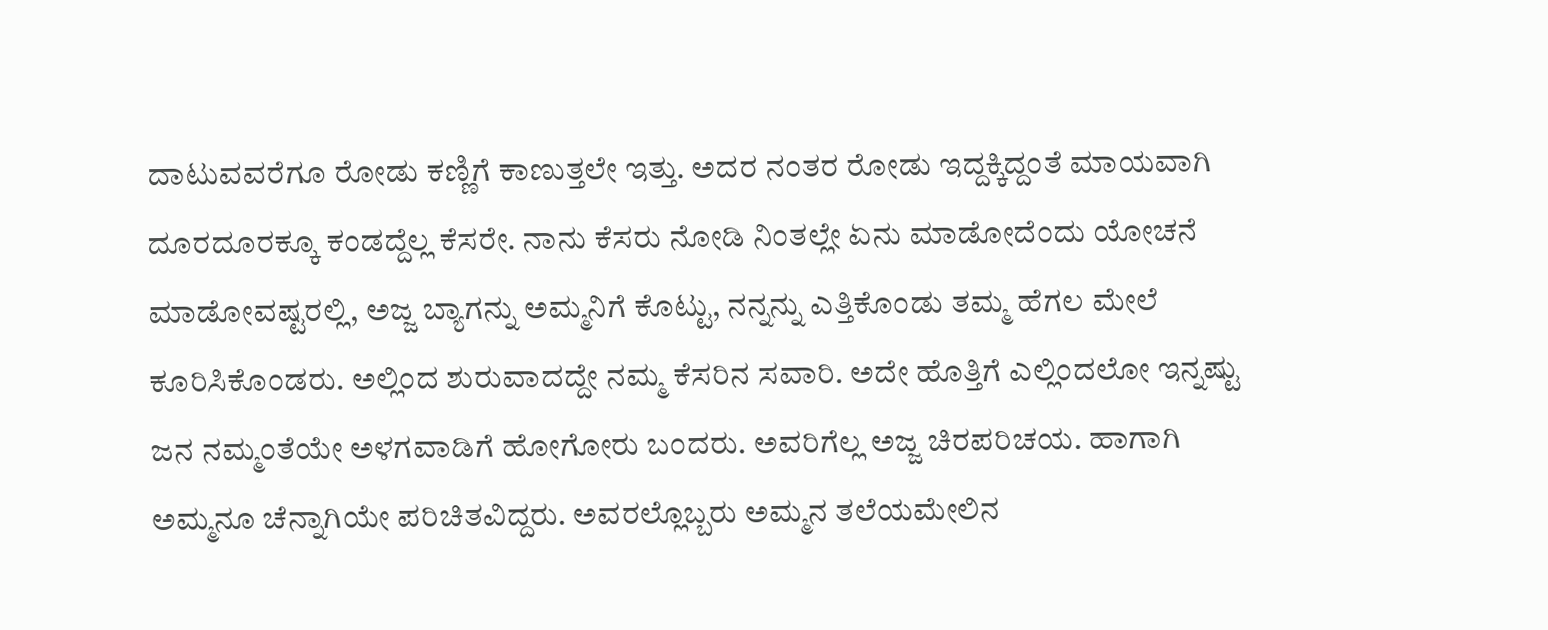ದಾಟುವವರೆಗೂ ರೋಡು ಕಣ್ಣಿಗೆ ಕಾಣುತ್ತಲೇ ಇತ್ತು. ಅದರ ನಂತರ ರೋಡು ಇದ್ದಕ್ಕಿದ್ದಂತೆ ಮಾಯವಾಗಿ ದೂರದೂರಕ್ಕೂ ಕಂಡದ್ದೆಲ್ಲ ಕೆಸರೇ. ನಾನು ಕೆಸರು ನೋಡಿ ನಿಂತಲ್ಲೇ ಏನು ಮಾಡೋದೆಂದು ಯೋಚನೆ ಮಾಡೋವಷ್ಟರಲ್ಲಿ, ಅಜ್ಜ ಬ್ಯಾಗನ್ನು ಅಮ್ಮನಿಗೆ ಕೊಟ್ಟು, ನನ್ನನ್ನು ಎತ್ತಿಕೊಂಡು ತಮ್ಮ ಹೆಗಲ ಮೇಲೆ ಕೂರಿಸಿಕೊಂಡರು. ಅಲ್ಲಿಂದ ಶುರುವಾದದ್ದೇ ನಮ್ಮ ಕೆಸರಿನ ಸವಾರಿ. ಅದೇ ಹೊತ್ತಿಗೆ ಎಲ್ಲಿಂದಲೋ ಇನ್ನಷ್ಟು ಜನ ನಮ್ಮಂತೆಯೇ ಅಳಗವಾಡಿಗೆ ಹೋಗೋರು ಬಂದರು. ಅವರಿಗೆಲ್ಲ ಅಜ್ಜ ಚಿರಪರಿಚಯ. ಹಾಗಾಗಿ ಅಮ್ಮನೂ ಚೆನ್ನಾಗಿಯೇ ಪರಿಚಿತವಿದ್ದರು. ಅವರಲ್ಲೊಬ್ಬರು ಅಮ್ಮನ ತಲೆಯಮೇಲಿನ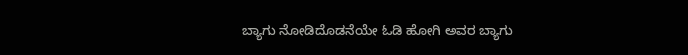ಬ್ಯಾಗು ನೋಡಿದೊಡನೆಯೇ ಓಡಿ ಹೋಗಿ ಅವರ ಬ್ಯಾಗು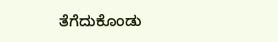ತೆಗೆದುಕೊಂಡು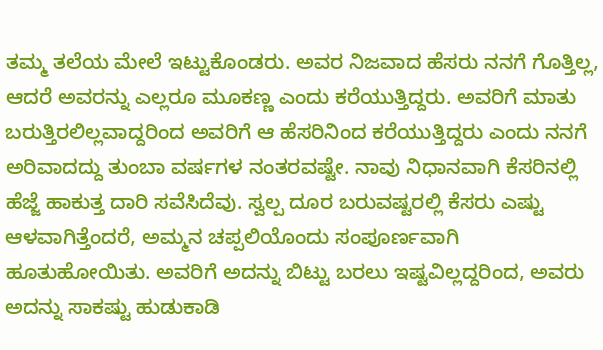ತಮ್ಮ ತಲೆಯ ಮೇಲೆ ಇಟ್ಟುಕೊಂಡರು. ಅವರ ನಿಜವಾದ ಹೆಸರು ನನಗೆ ಗೊತ್ತಿಲ್ಲ, ಆದರೆ ಅವರನ್ನು ಎಲ್ಲರೂ ಮೂಕಣ್ಣ ಎಂದು ಕರೆಯುತ್ತಿದ್ದರು. ಅವರಿಗೆ ಮಾತು ಬರುತ್ತಿರಲಿಲ್ಲವಾದ್ದರಿಂದ ಅವರಿಗೆ ಆ ಹೆಸರಿನಿಂದ ಕರೆಯುತ್ತಿದ್ದರು ಎಂದು ನನಗೆ ಅರಿವಾದದ್ದು ತುಂಬಾ ವರ್ಷಗಳ ನಂತರವಷ್ಟೇ. ನಾವು ನಿಧಾನವಾಗಿ ಕೆಸರಿನಲ್ಲಿ ಹೆಜ್ಜೆ ಹಾಕುತ್ತ ದಾರಿ ಸವೆಸಿದೆವು. ಸ್ವಲ್ಪ ದೂರ ಬರುವಷ್ಟರಲ್ಲಿ ಕೆಸರು ಎಷ್ಟು ಆಳವಾಗಿತ್ತೆಂದರೆ, ಅಮ್ಮನ ಚಪ್ಪಲಿಯೊಂದು ಸಂಪೂರ್ಣವಾಗಿ ಹೂತುಹೋಯಿತು. ಅವರಿಗೆ ಅದನ್ನು ಬಿಟ್ಟು ಬರಲು ಇಷ್ಟವಿಲ್ಲದ್ದರಿಂದ, ಅವರು ಅದನ್ನು ಸಾಕಷ್ಟು ಹುಡುಕಾಡಿ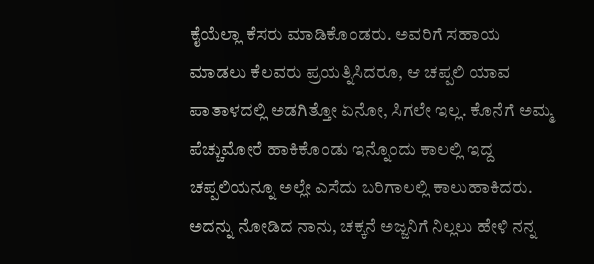ಕೈಯೆಲ್ಲಾ ಕೆಸರು ಮಾಡಿಕೊಂಡರು. ಅವರಿಗೆ ಸಹಾಯ ಮಾಡಲು ಕೆಲವರು ಪ್ರಯತ್ನಿಸಿದರೂ, ಆ ಚಪ್ಪಲಿ ಯಾವ ಪಾತಾಳದಲ್ಲಿ ಅಡಗಿತ್ತೋ ಏನೋ, ಸಿಗಲೇ ಇಲ್ಲ. ಕೊನೆಗೆ ಅಮ್ಮ ಪೆಚ್ಚುಮೋರೆ ಹಾಕಿಕೊಂಡು ಇನ್ನೊಂದು ಕಾಲಲ್ಲಿ ಇದ್ದ ಚಪ್ಪಲಿಯನ್ನೂ ಅಲ್ಲೇ ಎಸೆದು ಬರಿಗಾಲಲ್ಲಿ ಕಾಲುಹಾಕಿದರು. ಅದನ್ನು ನೋಡಿದ ನಾನು, ಚಕ್ಕನೆ ಅಜ್ಜನಿಗೆ ನಿಲ್ಲಲು ಹೇಳಿ ನನ್ನ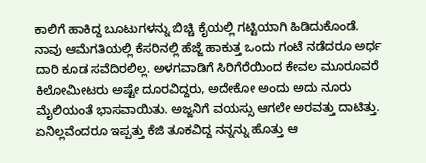ಕಾಲಿಗೆ ಹಾಕಿದ್ದ ಬೂಟುಗಳನ್ನು ಬಿಚ್ಚಿ ಕೈಯಲ್ಲಿ ಗಟ್ಟಿಯಾಗಿ ಹಿಡಿದುಕೊಂಡೆ.
ನಾವು ಆಮೆಗತಿಯಲ್ಲಿ ಕೆಸರಿನಲ್ಲಿ ಹೆಜ್ಜೆ ಹಾಕುತ್ತ ಒಂದು ಗಂಟೆ ನಡೆದರೂ ಅರ್ಧ ದಾರಿ ಕೂಡ ಸವೆದಿರಲಿಲ್ಲ. ಅಳಗವಾಡಿಗೆ ಸಿರಿಗೆರೆಯಿಂದ ಕೇವಲ ಮೂರೂವರೆ ಕಿಲೋಮೀಟರು ಅಷ್ಟೇ ದೂರವಿದ್ದರು, ಅದೇಕೋ ಅಂದು ಅದು ನೂರು ಮೈಲಿಯಂತೆ ಭಾಸವಾಯಿತು. ಅಜ್ಜನಿಗೆ ವಯಸ್ಸು ಆಗಲೇ ಅರವತ್ತು ದಾಟಿತ್ತು. ಏನಿಲ್ಲವೆಂದರೂ ಇಪ್ಪತ್ತು ಕೆಜಿ ತೂಕವಿದ್ದ ನನ್ನನ್ನು ಹೊತ್ತು ಆ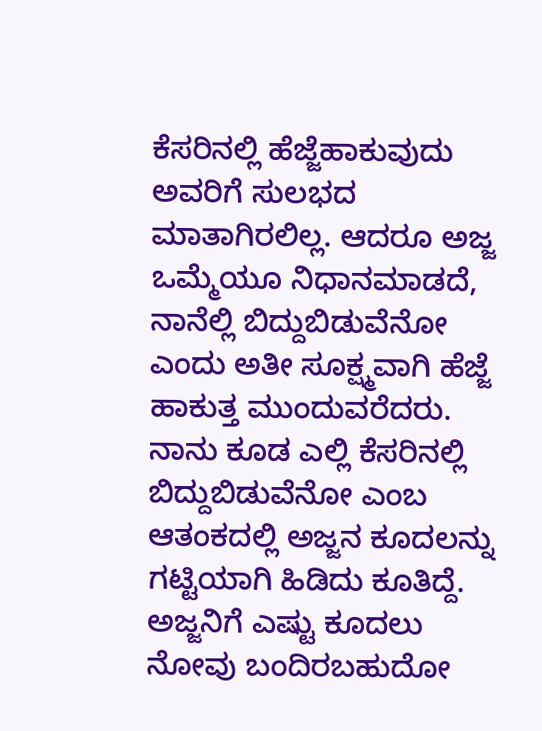ಕೆಸರಿನಲ್ಲಿ ಹೆಜ್ಜೆಹಾಕುವುದು ಅವರಿಗೆ ಸುಲಭದ ಮಾತಾಗಿರಲಿಲ್ಲ. ಆದರೂ ಅಜ್ಜ ಒಮ್ಮೆಯೂ ನಿಧಾನಮಾಡದೆ, ನಾನೆಲ್ಲಿ ಬಿದ್ದುಬಿಡುವೆನೋ ಎಂದು ಅತೀ ಸೂಕ್ಷ್ಮವಾಗಿ ಹೆಜ್ಜೆ ಹಾಕುತ್ತ ಮುಂದುವರೆದರು. ನಾನು ಕೂಡ ಎಲ್ಲಿ ಕೆಸರಿನಲ್ಲಿ ಬಿದ್ದುಬಿಡುವೆನೋ ಎಂಬ ಆತಂಕದಲ್ಲಿ ಅಜ್ಜನ ಕೂದಲನ್ನು ಗಟ್ಟಿಯಾಗಿ ಹಿಡಿದು ಕೂತಿದ್ದೆ. ಅಜ್ಜನಿಗೆ ಎಷ್ಟು ಕೂದಲು ನೋವು ಬಂದಿರಬಹುದೋ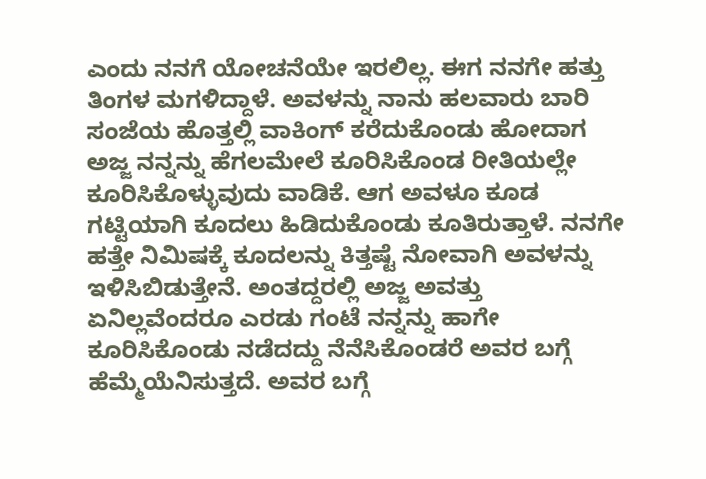ಎಂದು ನನಗೆ ಯೋಚನೆಯೇ ಇರಲಿಲ್ಲ. ಈಗ ನನಗೇ ಹತ್ತು ತಿಂಗಳ ಮಗಳಿದ್ದಾಳೆ. ಅವಳನ್ನು ನಾನು ಹಲವಾರು ಬಾರಿ ಸಂಜೆಯ ಹೊತ್ತಲ್ಲಿ ವಾಕಿಂಗ್ ಕರೆದುಕೊಂಡು ಹೋದಾಗ ಅಜ್ಜ ನನ್ನನ್ನು ಹೆಗಲಮೇಲೆ ಕೂರಿಸಿಕೊಂಡ ರೀತಿಯಲ್ಲೇ ಕೂರಿಸಿಕೊಳ್ಳುವುದು ವಾಡಿಕೆ. ಆಗ ಅವಳೂ ಕೂಡ ಗಟ್ಟಿಯಾಗಿ ಕೂದಲು ಹಿಡಿದುಕೊಂಡು ಕೂತಿರುತ್ತಾಳೆ. ನನಗೇ ಹತ್ತೇ ನಿಮಿಷಕ್ಕೆ ಕೂದಲನ್ನು ಕಿತ್ತಷ್ಟೆ ನೋವಾಗಿ ಅವಳನ್ನು ಇಳಿಸಿಬಿಡುತ್ತೇನೆ. ಅಂತದ್ದರಲ್ಲಿ ಅಜ್ಜ ಅವತ್ತು ಏನಿಲ್ಲವೆಂದರೂ ಎರಡು ಗಂಟೆ ನನ್ನನ್ನು ಹಾಗೇ ಕೂರಿಸಿಕೊಂಡು ನಡೆದದ್ದು ನೆನೆಸಿಕೊಂಡರೆ ಅವರ ಬಗ್ಗೆ ಹೆಮ್ಮೆಯೆನಿಸುತ್ತದೆ. ಅವರ ಬಗ್ಗೆ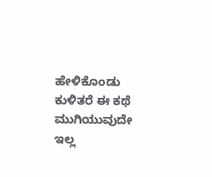ಹೇಳಿಕೊಂಡು ಕುಳಿತರೆ ಈ ಕಥೆ ಮುಗಿಯುವುದೇ ಇಲ್ಲ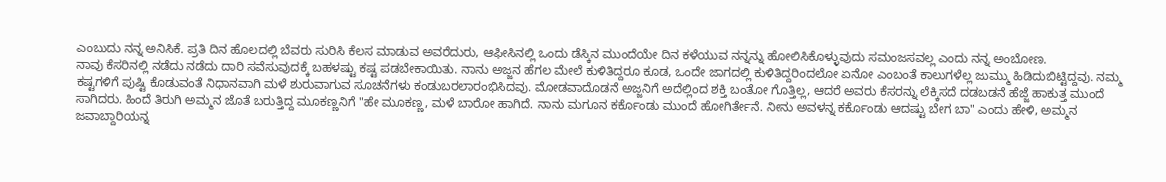ಎಂಬುದು ನನ್ನ ಅನಿಸಿಕೆ. ಪ್ರತಿ ದಿನ ಹೊಲದಲ್ಲಿ ಬೆವರು ಸುರಿಸಿ ಕೆಲಸ ಮಾಡುವ ಅವರೆದುರು, ಆಫೀಸಿನಲ್ಲಿ ಒಂದು ಡೆಸ್ಕಿನ ಮುಂದೆಯೇ ದಿನ ಕಳೆಯುವ ನನ್ನನ್ನು ಹೋಲಿಸಿಕೊಳ್ಳುವುದು ಸಮಂಜಸವಲ್ಲ ಎಂದು ನನ್ನ ಅಂಬೋಣ.
ನಾವು ಕೆಸರಿನಲ್ಲಿ ನಡೆದು ನಡೆದು ದಾರಿ ಸವೆಸುವುದಕ್ಕೆ ಬಹಳಷ್ಟು ಕಷ್ಟ ಪಡಬೇಕಾಯಿತು. ನಾನು ಅಜ್ಜನ ಹೆಗಲ ಮೇಲೆ ಕುಳಿತಿದ್ದರೂ ಕೂಡ, ಒಂದೇ ಜಾಗದಲ್ಲಿ ಕುಳಿತಿದ್ದರಿಂದಲೋ ಏನೋ ಎಂಬಂತೆ ಕಾಲುಗಳೆಲ್ಲ ಜುಮ್ಮು ಹಿಡಿದುಬಿಟ್ಟಿದ್ದವು. ನಮ್ಮ ಕಷ್ಟಗಳಿಗೆ ಪುಷ್ಟಿ ಕೊಡುವಂತೆ ನಿಧಾನವಾಗಿ ಮಳೆ ಶುರುವಾಗುವ ಸೂಚನೆಗಳು ಕಂಡುಬರಲಾರಂಭಿಸಿದವು. ಮೋಡವಾದೊಡನೆ ಅಜ್ಜನಿಗೆ ಅದೆಲ್ಲಿಂದ ಶಕ್ತಿ ಬಂತೋ ಗೊತ್ತಿಲ್ಲ, ಆದರೆ ಅವರು ಕೆಸರನ್ನು ಲೆಕ್ಕಿಸದೆ ದಡಬಡನೆ ಹೆಜ್ಜೆ ಹಾಕುತ್ತ ಮುಂದೆ ಸಾಗಿದರು. ಹಿಂದೆ ತಿರುಗಿ ಅಮ್ಮನ ಜೊತೆ ಬರುತ್ತಿದ್ದ ಮೂಕಣ್ಣನಿಗೆ "ಹೇ ಮೂಕಣ್ಣ, ಮಳೆ ಬಾರೋ ಹಾಗಿದೆ. ನಾನು ಮಗೂನ ಕರ್ಕೊಂಡು ಮುಂದೆ ಹೋಗಿರ್ತೇನೆ. ನೀನು ಅವಳನ್ನ ಕರ್ಕೊಂಡು ಆದಷ್ಟು ಬೇಗ ಬಾ" ಎಂದು ಹೇಳಿ, ಅಮ್ಮನ ಜವಾಬ್ದಾರಿಯನ್ನ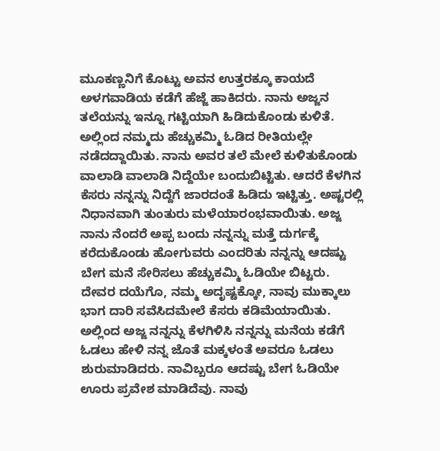ಮೂಕಣ್ಣನಿಗೆ ಕೊಟ್ಟು ಅವನ ಉತ್ತರಕ್ಕೂ ಕಾಯದೆ ಅಳಗವಾಡಿಯ ಕಡೆಗೆ ಹೆಜ್ಜೆ ಹಾಕಿದರು. ನಾನು ಅಜ್ಜನ ತಲೆಯನ್ನು ಇನ್ನೂ ಗಟ್ಟಿಯಾಗಿ ಹಿಡಿದುಕೊಂಡು ಕುಳಿತೆ. ಅಲ್ಲಿಂದ ನಮ್ಮದು ಹೆಚ್ಚುಕಮ್ಮಿ ಓಡಿದ ರೀತಿಯಲ್ಲೇ ನಡೆದದ್ದಾಯಿತು. ನಾನು ಅವರ ತಲೆ ಮೇಲೆ ಕುಳಿತುಕೊಂಡು ವಾಲಾಡಿ ವಾಲಾಡಿ ನಿದ್ದೆಯೇ ಬಂದುಬಿಟ್ಟಿತು. ಆದರೆ ಕೆಳಗಿನ ಕೆಸರು ನನ್ನನ್ನು ನಿದ್ದೆಗೆ ಜಾರದಂತೆ ಹಿಡಿದು ಇಟ್ಟಿತ್ತು. ಅಷ್ಟರಲ್ಲಿ ನಿಧಾನವಾಗಿ ತುಂತುರು ಮಳೆಯಾರಂಭವಾಯಿತು. ಅಜ್ಜ ನಾನು ನೆಂದರೆ ಅಪ್ಪ ಬಂದು ನನ್ನನ್ನು ಮತ್ತೆ ದುರ್ಗಕ್ಕೆ ಕರೆದುಕೊಂಡು ಹೋಗುವರು ಎಂದರಿತು ನನ್ನನ್ನು ಆದಷ್ಟು ಬೇಗ ಮನೆ ಸೇರಿಸಲು ಹೆಚ್ಚುಕಮ್ಮಿ ಓಡಿಯೇ ಬಿಟ್ಟರು. ದೇವರ ದಯೆಗೊ, ನಮ್ಮ ಅದೃಷ್ಟಕ್ಕೋ, ನಾವು ಮುಕ್ಕಾಲು ಭಾಗ ದಾರಿ ಸವೆಸಿದಮೇಲೆ ಕೆಸರು ಕಡಿಮೆಯಾಯಿತು. ಅಲ್ಲಿಂದ ಅಜ್ಜ ನನ್ನನ್ನು ಕೆಳಗಿಳಿಸಿ ನನ್ನನ್ನು ಮನೆಯ ಕಡೆಗೆ ಓಡಲು ಹೇಳಿ ನನ್ನ ಜೊತೆ ಮಕ್ಕಳಂತೆ ಅವರೂ ಓಡಲು ಶುರುಮಾಡಿದರು. ನಾವಿಬ್ಬರೂ ಆದಷ್ಟು ಬೇಗ ಓಡಿಯೇ ಊರು ಪ್ರವೇಶ ಮಾಡಿದೆವು. ನಾವು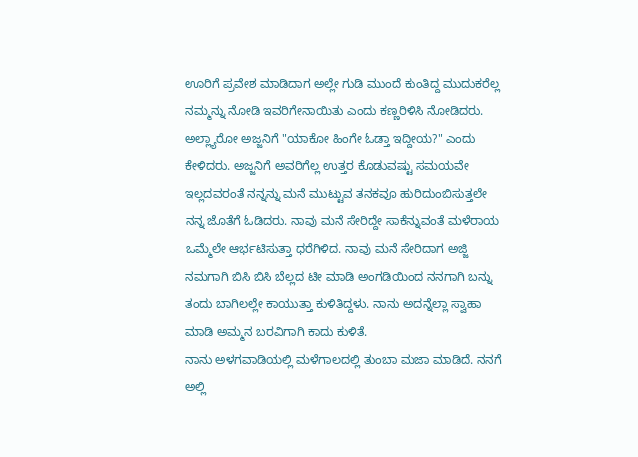ಊರಿಗೆ ಪ್ರವೇಶ ಮಾಡಿದಾಗ ಅಲ್ಲೇ ಗುಡಿ ಮುಂದೆ ಕುಂತಿದ್ದ ಮುದುಕರೆಲ್ಲ ನಮ್ಮನ್ನು ನೋಡಿ ಇವರಿಗೇನಾಯಿತು ಎಂದು ಕಣ್ಣರಿಳಿಸಿ ನೋಡಿದರು. ಅಲ್ಲ್ಯಾರೋ ಅಜ್ಜನಿಗೆ "ಯಾಕೋ ಹಿಂಗೇ ಓಡ್ತಾ ಇದ್ದೀಯ?" ಎಂದು ಕೇಳಿದರು. ಅಜ್ಜನಿಗೆ ಅವರಿಗೆಲ್ಲ ಉತ್ತರ ಕೊಡುವಷ್ಟು ಸಮಯವೇ ಇಲ್ಲದವರಂತೆ ನನ್ನನ್ನು ಮನೆ ಮುಟ್ಟುವ ತನಕವೂ ಹುರಿದುಂಬಿಸುತ್ತಲೇ ನನ್ನ ಜೊತೆಗೆ ಓಡಿದರು. ನಾವು ಮನೆ ಸೇರಿದ್ದೇ ಸಾಕೆನ್ನುವಂತೆ ಮಳೆರಾಯ ಒಮ್ಮೆಲೇ ಆರ್ಭಟಿಸುತ್ತಾ ಧರೆಗಿಳಿದ. ನಾವು ಮನೆ ಸೇರಿದಾಗ ಅಜ್ಜಿ ನಮಗಾಗಿ ಬಿಸಿ ಬಿಸಿ ಬೆಲ್ಲದ ಟೀ ಮಾಡಿ ಅಂಗಡಿಯಿಂದ ನನಗಾಗಿ ಬನ್ನು ತಂದು ಬಾಗಿಲಲ್ಲೇ ಕಾಯುತ್ತಾ ಕುಳಿತಿದ್ದಳು. ನಾನು ಅದನ್ನೆಲ್ಲಾ ಸ್ವಾಹಾ ಮಾಡಿ ಅಮ್ಮನ ಬರವಿಗಾಗಿ ಕಾದು ಕುಳಿತೆ.
ನಾನು ಅಳಗವಾಡಿಯಲ್ಲಿ ಮಳೆಗಾಲದಲ್ಲಿ ತುಂಬಾ ಮಜಾ ಮಾಡಿದೆ. ನನಗೆ ಅಲ್ಲಿ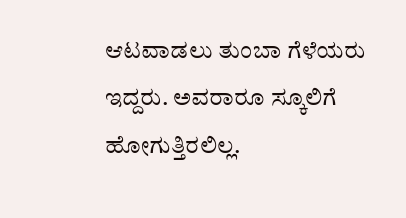ಆಟವಾಡಲು ತುಂಬಾ ಗೆಳೆಯರು ಇದ್ದರು. ಅವರಾರೂ ಸ್ಕೂಲಿಗೆ ಹೋಗುತ್ತಿರಲಿಲ್ಲ.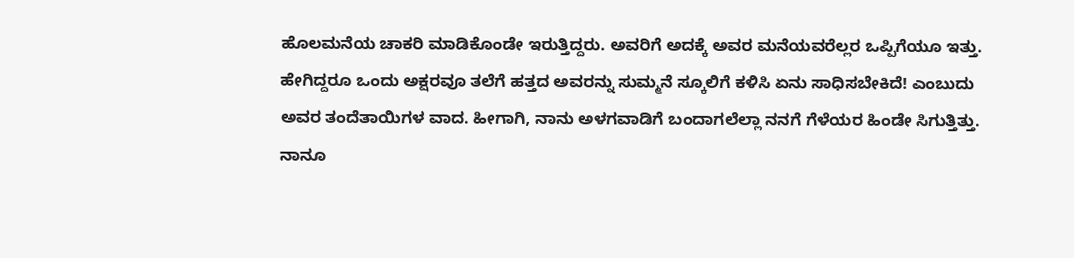ಹೊಲಮನೆಯ ಚಾಕರಿ ಮಾಡಿಕೊಂಡೇ ಇರುತ್ತಿದ್ದರು. ಅವರಿಗೆ ಅದಕ್ಕೆ ಅವರ ಮನೆಯವರೆಲ್ಲರ ಒಪ್ಪಿಗೆಯೂ ಇತ್ತು. ಹೇಗಿದ್ದರೂ ಒಂದು ಅಕ್ಷರವೂ ತಲೆಗೆ ಹತ್ತದ ಅವರನ್ನು ಸುಮ್ಮನೆ ಸ್ಕೂಲಿಗೆ ಕಳಿಸಿ ಏನು ಸಾಧಿಸಬೇಕಿದೆ! ಎಂಬುದು ಅವರ ತಂದೆತಾಯಿಗಳ ವಾದ. ಹೀಗಾಗಿ, ನಾನು ಅಳಗವಾಡಿಗೆ ಬಂದಾಗಲೆಲ್ಲಾ ನನಗೆ ಗೆಳೆಯರ ಹಿಂಡೇ ಸಿಗುತ್ತಿತ್ತು. ನಾನೂ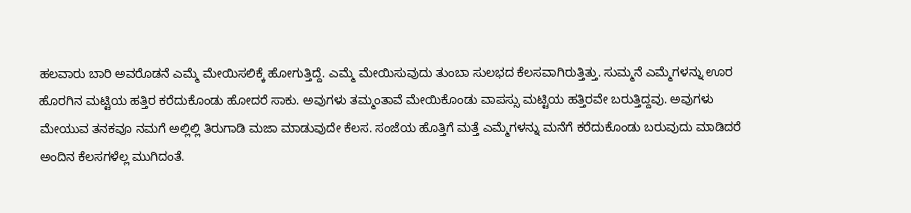ಹಲವಾರು ಬಾರಿ ಅವರೊಡನೆ ಎಮ್ಮೆ ಮೇಯಿಸಲಿಕ್ಕೆ ಹೋಗುತ್ತಿದ್ದೆ. ಎಮ್ಮೆ ಮೇಯಿಸುವುದು ತುಂಬಾ ಸುಲಭದ ಕೆಲಸವಾಗಿರುತ್ತಿತ್ತು. ಸುಮ್ಮನೆ ಎಮ್ಮೆಗಳನ್ನು ಊರ ಹೊರಗಿನ ಮಟ್ಟಿಯ ಹತ್ತಿರ ಕರೆದುಕೊಂಡು ಹೋದರೆ ಸಾಕು. ಅವುಗಳು ತಮ್ಮಂತಾವೆ ಮೇಯಿಕೊಂಡು ವಾಪಸ್ಸು ಮಟ್ಟಿಯ ಹತ್ತಿರವೇ ಬರುತ್ತಿದ್ದವು. ಅವುಗಳು ಮೇಯುವ ತನಕವೂ ನಮಗೆ ಅಲ್ಲಿಲ್ಲಿ ತಿರುಗಾಡಿ ಮಜಾ ಮಾಡುವುದೇ ಕೆಲಸ. ಸಂಜೆಯ ಹೊತ್ತಿಗೆ ಮತ್ತೆ ಎಮ್ಮೆಗಳನ್ನು ಮನೆಗೆ ಕರೆದುಕೊಂಡು ಬರುವುದು ಮಾಡಿದರೆ ಅಂದಿನ ಕೆಲಸಗಳೆಲ್ಲ ಮುಗಿದಂತೆ.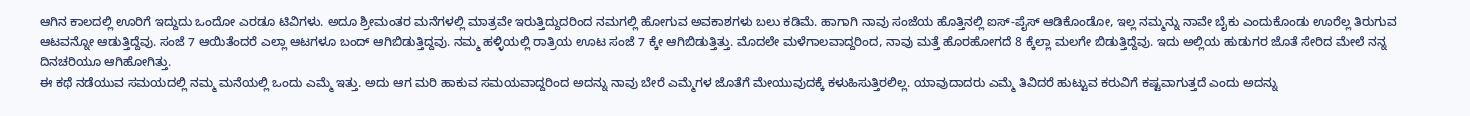ಆಗಿನ ಕಾಲದಲ್ಲಿ ಊರಿಗೆ ಇದ್ದುದು ಒಂದೋ ಎರಡೂ ಟಿವಿಗಳು. ಅದೂ ಶ್ರೀಮಂತರ ಮನೆಗಳಲ್ಲಿ ಮಾತ್ರವೇ ಇರುತ್ತಿದ್ದುದರಿಂದ ನಮಗಲ್ಲಿ ಹೋಗುವ ಅವಕಾಶಗಳು ಬಲು ಕಡಿಮೆ. ಹಾಗಾಗಿ ನಾವು ಸಂಜೆಯ ಹೊತ್ತಿನಲ್ಲಿ ಐಸ್-ಪೈಸ್ ಆಡಿಕೊಂಡೋ, ಇಲ್ಲ ನಮ್ಮನ್ನು ನಾವೇ ಬೈಕು ಎಂದುಕೊಂಡು ಊರೆಲ್ಲ ತಿರುಗುವ ಆಟವನ್ನೋ ಆಡುತ್ತಿದ್ದೆವು. ಸಂಜೆ 7 ಆಯಿತೆಂದರೆ ಎಲ್ಲಾ ಆಟಗಳೂ ಬಂದ್ ಆಗಿಬಿಡುತ್ತಿದ್ದವು. ನಮ್ಮ ಹಳ್ಳಿಯಲ್ಲಿ ರಾತ್ರಿಯ ಊಟ ಸಂಜೆ 7 ಕ್ಕೇ ಆಗಿಬಿಡುತ್ತಿತ್ತು. ಮೊದಲೇ ಮಳೆಗಾಲವಾದ್ದರಿಂದ, ನಾವು ಮತ್ತೆ ಹೊರಹೋಗದೆ 8 ಕ್ಕೆಲ್ಲಾ ಮಲಗೇ ಬಿಡುತ್ತಿದ್ದೆವು. ಇದು ಅಲ್ಲಿಯ ಹುಡುಗರ ಜೊತೆ ಸೇರಿದ ಮೇಲೆ ನನ್ನ ದಿನಚರಿಯೂ ಆಗಿಹೋಗಿತ್ತು.
ಈ ಕಥೆ ನಡೆಯುವ ಸಮಯದಲ್ಲಿ ನಮ್ಮ ಮನೆಯಲ್ಲಿ ಒಂದು ಎಮ್ಮೆ ಇತ್ತು. ಅದು ಆಗ ಮರಿ ಹಾಕುವ ಸಮಯವಾದ್ದರಿಂದ ಅದನ್ನು ನಾವು ಬೇರೆ ಎಮ್ಮೆಗಳ ಜೊತೆಗೆ ಮೇಯುವುದಕ್ಕೆ ಕಳುಹಿಸುತ್ತಿರಲಿಲ್ಲ. ಯಾವುದಾದರು ಎಮ್ಮೆ ತಿವಿದರೆ ಹುಟ್ಟುವ ಕರುವಿಗೆ ಕಷ್ಟವಾಗುತ್ತದೆ ಎಂದು ಅದನ್ನು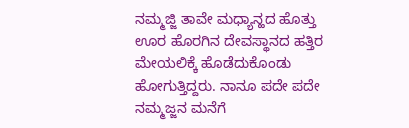ನಮ್ಮಜ್ಜಿ ತಾವೇ ಮಧ್ಯಾನ್ಹದ ಹೊತ್ತು ಊರ ಹೊರಗಿನ ದೇವಸ್ಥಾನದ ಹತ್ತಿರ ಮೇಯಲಿಕ್ಕೆ ಹೊಡೆದುಕೊಂಡು ಹೋಗುತ್ತಿದ್ದರು. ನಾನೂ ಪದೇ ಪದೇ ನಮ್ಮಜ್ಜನ ಮನೆಗೆ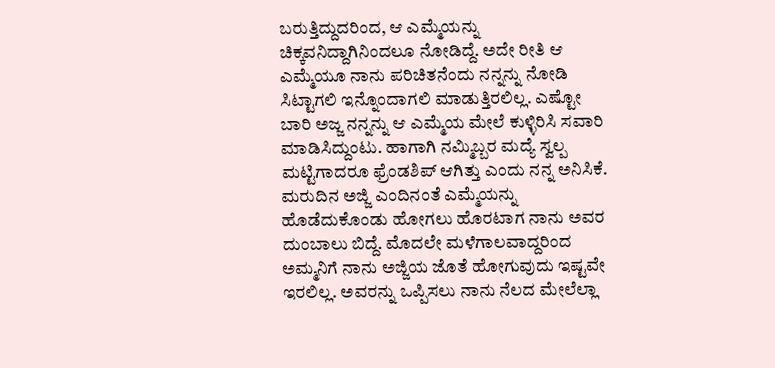ಬರುತ್ತಿದ್ದುದರಿಂದ, ಆ ಎಮ್ಮೆಯನ್ನು ಚಿಕ್ಕವನಿದ್ದಾಗಿನಿಂದಲೂ ನೋಡಿದ್ದೆ. ಅದೇ ರೀತಿ ಆ ಎಮ್ಮೆಯೂ ನಾನು ಪರಿಚಿತನೆಂದು ನನ್ನನ್ನು ನೋಡಿ ಸಿಟ್ಟಾಗಲಿ ಇನ್ನೊಂದಾಗಲಿ ಮಾಡುತ್ತಿರಲಿಲ್ಲ. ಎಷ್ಟೋ ಬಾರಿ ಅಜ್ಜ ನನ್ನನ್ನು ಆ ಎಮ್ಮೆಯ ಮೇಲೆ ಕುಳ್ಳಿರಿಸಿ ಸವಾರಿ ಮಾಡಿಸಿದ್ದುಂಟು. ಹಾಗಾಗಿ ನಮ್ಮಿಬ್ಬರ ಮದ್ಯೆ ಸ್ವಲ್ಪ ಮಟ್ಟಿಗಾದರೂ ಫ್ರೆಂಡಶಿಪ್ ಆಗಿತ್ತು ಎಂದು ನನ್ನ ಅನಿಸಿಕೆ. ಮರುದಿನ ಅಜ್ಜಿ ಎಂದಿನಂತೆ ಎಮ್ಮೆಯನ್ನು ಹೊಡೆದುಕೊಂಡು ಹೋಗಲು ಹೊರಟಾಗ ನಾನು ಅವರ ದುಂಬಾಲು ಬಿದ್ದೆ. ಮೊದಲೇ ಮಳೆಗಾಲವಾದ್ದರಿಂದ ಅಮ್ಮನಿಗೆ ನಾನು ಅಜ್ಜಿಯ ಜೊತೆ ಹೋಗುವುದು ಇಷ್ಟವೇ ಇರಲಿಲ್ಲ. ಅವರನ್ನು ಒಪ್ಪಿಸಲು ನಾನು ನೆಲದ ಮೇಲೆಲ್ಲಾ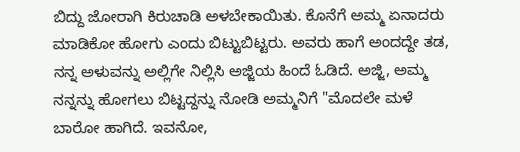ಬಿದ್ದು ಜೋರಾಗಿ ಕಿರುಚಾಡಿ ಅಳಬೇಕಾಯಿತು. ಕೊನೆಗೆ ಅಮ್ಮ ಏನಾದರು ಮಾಡಿಕೋ ಹೋಗು ಎಂದು ಬಿಟ್ಟುಬಿಟ್ಟರು. ಅವರು ಹಾಗೆ ಅಂದದ್ದೇ ತಡ, ನನ್ನ ಅಳುವನ್ನು ಅಲ್ಲಿಗೇ ನಿಲ್ಲಿಸಿ ಅಜ್ಜಿಯ ಹಿಂದೆ ಓಡಿದೆ. ಅಜ್ಜಿ, ಅಮ್ಮ ನನ್ನನ್ನು ಹೋಗಲು ಬಿಟ್ಟದ್ದನ್ನು ನೋಡಿ ಅಮ್ಮನಿಗೆ "ಮೊದಲೇ ಮಳೆ ಬಾರೋ ಹಾಗಿದೆ. ಇವನೋ,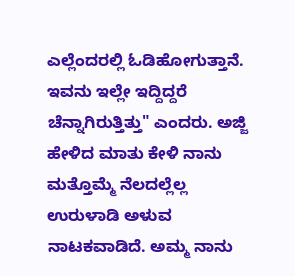ಎಲ್ಲೆಂದರಲ್ಲಿ ಓಡಿಹೋಗುತ್ತಾನೆ. ಇವನು ಇಲ್ಲೇ ಇದ್ದಿದ್ದರೆ ಚೆನ್ನಾಗಿರುತ್ತಿತ್ತು" ಎಂದರು. ಅಜ್ಜಿ ಹೇಳಿದ ಮಾತು ಕೇಳಿ ನಾನು ಮತ್ತೊಮ್ಮೆ ನೆಲದಲ್ಲೆಲ್ಲ ಉರುಳಾಡಿ ಅಳುವ ನಾಟಕವಾಡಿದೆ. ಅಮ್ಮ ನಾನು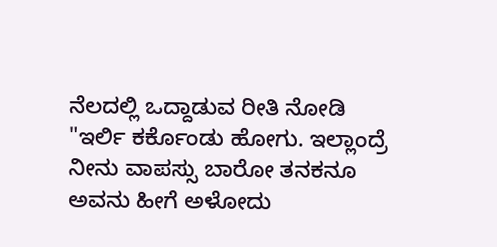ನೆಲದಲ್ಲಿ ಒದ್ದಾಡುವ ರೀತಿ ನೋಡಿ "ಇರ್ಲಿ ಕರ್ಕೊಂಡು ಹೋಗು. ಇಲ್ಲಾಂದ್ರೆ ನೀನು ವಾಪಸ್ಸು ಬಾರೋ ತನಕನೂ ಅವನು ಹೀಗೆ ಅಳೋದು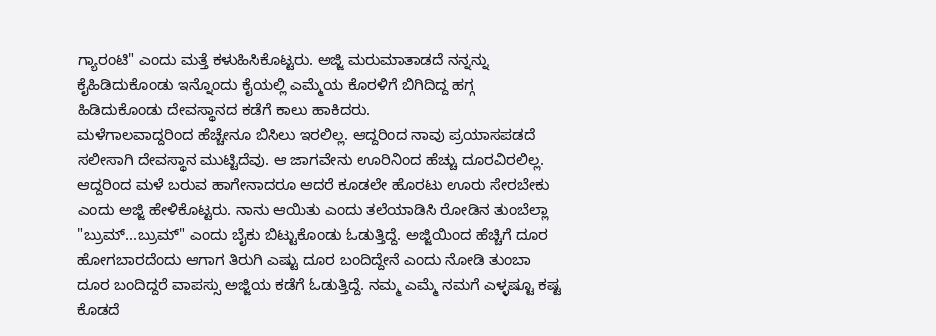ಗ್ಯಾರಂಟಿ" ಎಂದು ಮತ್ತೆ ಕಳುಹಿಸಿಕೊಟ್ಟರು. ಅಜ್ಜಿ ಮರುಮಾತಾಡದೆ ನನ್ನನ್ನು ಕೈಹಿಡಿದುಕೊಂಡು ಇನ್ನೊಂದು ಕೈಯಲ್ಲಿ ಎಮ್ಮೆಯ ಕೊರಳಿಗೆ ಬಿಗಿದಿದ್ದ ಹಗ್ಗ ಹಿಡಿದುಕೊಂಡು ದೇವಸ್ಥಾನದ ಕಡೆಗೆ ಕಾಲು ಹಾಕಿದರು.
ಮಳೆಗಾಲವಾದ್ದರಿಂದ ಹೆಚ್ಚೇನೂ ಬಿಸಿಲು ಇರಲಿಲ್ಲ. ಆದ್ದರಿಂದ ನಾವು ಪ್ರಯಾಸಪಡದೆ ಸಲೀಸಾಗಿ ದೇವಸ್ಥಾನ ಮುಟ್ಟಿದೆವು. ಆ ಜಾಗವೇನು ಊರಿನಿಂದ ಹೆಚ್ಚು ದೂರವಿರಲಿಲ್ಲ. ಆದ್ದರಿಂದ ಮಳೆ ಬರುವ ಹಾಗೇನಾದರೂ ಆದರೆ ಕೂಡಲೇ ಹೊರಟು ಊರು ಸೇರಬೇಕು ಎಂದು ಅಜ್ಜಿ ಹೇಳಿಕೊಟ್ಟರು. ನಾನು ಆಯಿತು ಎಂದು ತಲೆಯಾಡಿಸಿ ರೋಡಿನ ತುಂಬೆಲ್ಲಾ "ಬ್ರುಮ್...ಬ್ರುಮ್" ಎಂದು ಬೈಕು ಬಿಟ್ಟುಕೊಂಡು ಓಡುತ್ತಿದ್ದೆ. ಅಜ್ಜಿಯಿಂದ ಹೆಚ್ಚಿಗೆ ದೂರ ಹೋಗಬಾರದೆಂದು ಆಗಾಗ ತಿರುಗಿ ಎಷ್ಟು ದೂರ ಬಂದಿದ್ದೇನೆ ಎಂದು ನೋಡಿ ತುಂಬಾ ದೂರ ಬಂದಿದ್ದರೆ ವಾಪಸ್ಸು ಅಜ್ಜಿಯ ಕಡೆಗೆ ಓಡುತ್ತಿದ್ದೆ. ನಮ್ಮ ಎಮ್ಮೆ ನಮಗೆ ಎಳ್ಳಷ್ಟೂ ಕಷ್ಟ ಕೊಡದೆ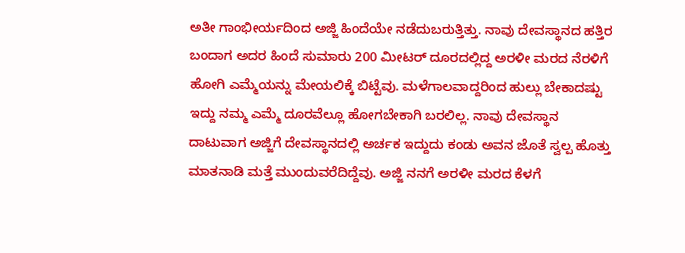ಅತೀ ಗಾಂಭೀರ್ಯದಿಂದ ಅಜ್ಜಿ ಹಿಂದೆಯೇ ನಡೆದುಬರುತ್ತಿತ್ತು. ನಾವು ದೇವಸ್ಥಾನದ ಹತ್ತಿರ ಬಂದಾಗ ಅದರ ಹಿಂದೆ ಸುಮಾರು 200 ಮೀಟರ್ ದೂರದಲ್ಲಿದ್ದ ಅರಳೀ ಮರದ ನೆರಳಿಗೆ ಹೋಗಿ ಎಮ್ಮೆಯನ್ನು ಮೇಯಲಿಕ್ಕೆ ಬಿಟ್ಟೆವು. ಮಳೆಗಾಲವಾದ್ದರಿಂದ ಹುಲ್ಲು ಬೇಕಾದಷ್ಟು ಇದ್ದು ನಮ್ಮ ಎಮ್ಮೆ ದೂರವೆಲ್ಲೂ ಹೋಗಬೇಕಾಗಿ ಬರಲಿಲ್ಲ. ನಾವು ದೇವಸ್ಥಾನ ದಾಟುವಾಗ ಅಜ್ಜಿಗೆ ದೇವಸ್ಥಾನದಲ್ಲಿ ಅರ್ಚಕ ಇದ್ದುದು ಕಂಡು ಅವನ ಜೊತೆ ಸ್ವಲ್ಪ ಹೊತ್ತು ಮಾತನಾಡಿ ಮತ್ತೆ ಮುಂದುವರೆದಿದ್ದೆವು. ಅಜ್ಜಿ ನನಗೆ ಅರಳೀ ಮರದ ಕೆಳಗೆ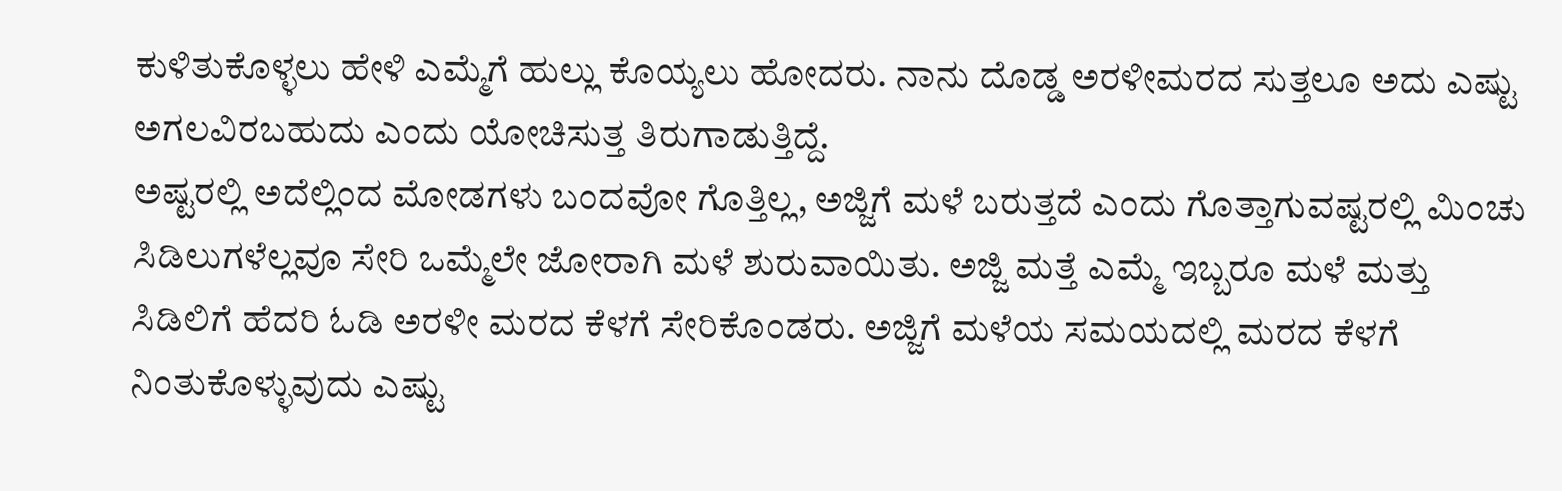ಕುಳಿತುಕೊಳ್ಳಲು ಹೇಳಿ ಎಮ್ಮೆಗೆ ಹುಲ್ಲು ಕೊಯ್ಯಲು ಹೋದರು. ನಾನು ದೊಡ್ಡ ಅರಳೀಮರದ ಸುತ್ತಲೂ ಅದು ಎಷ್ಟು ಅಗಲವಿರಬಹುದು ಎಂದು ಯೋಚಿಸುತ್ತ ತಿರುಗಾಡುತ್ತಿದ್ದೆ.
ಅಷ್ಟರಲ್ಲಿ ಅದೆಲ್ಲಿಂದ ಮೋಡಗಳು ಬಂದವೋ ಗೊತ್ತಿಲ್ಲ, ಅಜ್ಜಿಗೆ ಮಳೆ ಬರುತ್ತದೆ ಎಂದು ಗೊತ್ತಾಗುವಷ್ಟರಲ್ಲಿ ಮಿಂಚು ಸಿಡಿಲುಗಳೆಲ್ಲವೂ ಸೇರಿ ಒಮ್ಮೆಲೇ ಜೋರಾಗಿ ಮಳೆ ಶುರುವಾಯಿತು. ಅಜ್ಜಿ ಮತ್ತೆ ಎಮ್ಮೆ ಇಬ್ಬರೂ ಮಳೆ ಮತ್ತು ಸಿಡಿಲಿಗೆ ಹೆದರಿ ಓಡಿ ಅರಳೀ ಮರದ ಕೆಳಗೆ ಸೇರಿಕೊಂಡರು. ಅಜ್ಜಿಗೆ ಮಳೆಯ ಸಮಯದಲ್ಲಿ ಮರದ ಕೆಳಗೆ ನಿಂತುಕೊಳ್ಳುವುದು ಎಷ್ಟು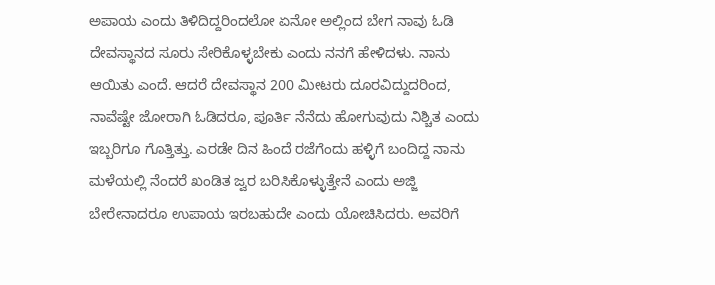ಅಪಾಯ ಎಂದು ತಿಳಿದಿದ್ದರಿಂದಲೋ ಏನೋ ಅಲ್ಲಿಂದ ಬೇಗ ನಾವು ಓಡಿ ದೇವಸ್ಥಾನದ ಸೂರು ಸೇರಿಕೊಳ್ಳಬೇಕು ಎಂದು ನನಗೆ ಹೇಳಿದಳು. ನಾನು ಆಯಿತು ಎಂದೆ. ಆದರೆ ದೇವಸ್ಥಾನ 200 ಮೀಟರು ದೂರವಿದ್ದುದರಿಂದ, ನಾವೆಷ್ಟೇ ಜೋರಾಗಿ ಓಡಿದರೂ, ಪೂರ್ತಿ ನೆನೆದು ಹೋಗುವುದು ನಿಶ್ಚಿತ ಎಂದು ಇಬ್ಬರಿಗೂ ಗೊತ್ತಿತ್ತು. ಎರಡೇ ದಿನ ಹಿಂದೆ ರಜೆಗೆಂದು ಹಳ್ಳಿಗೆ ಬಂದಿದ್ದ ನಾನು ಮಳೆಯಲ್ಲಿ ನೆಂದರೆ ಖಂಡಿತ ಜ್ವರ ಬರಿಸಿಕೊಳ್ಳುತ್ತೇನೆ ಎಂದು ಅಜ್ಜಿ ಬೇರೇನಾದರೂ ಉಪಾಯ ಇರಬಹುದೇ ಎಂದು ಯೋಚಿಸಿದರು. ಅವರಿಗೆ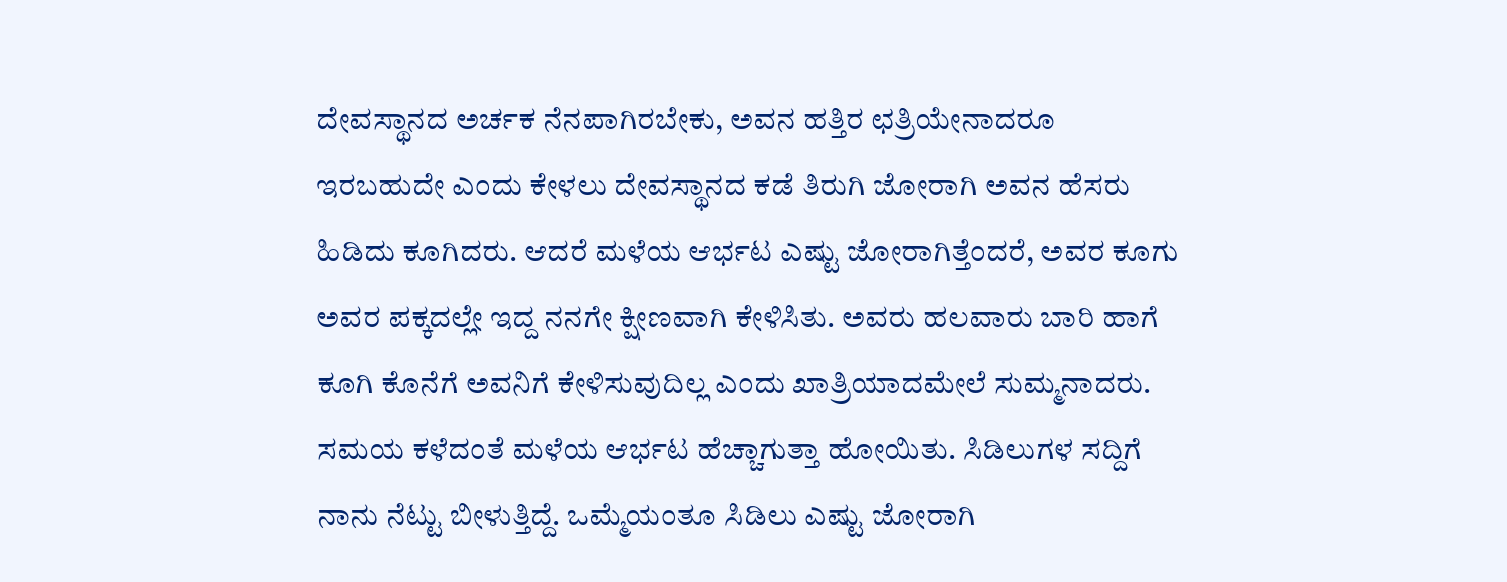ದೇವಸ್ಥಾನದ ಅರ್ಚಕ ನೆನಪಾಗಿರಬೇಕು, ಅವನ ಹತ್ತಿರ ಛತ್ರಿಯೇನಾದರೂ ಇರಬಹುದೇ ಎಂದು ಕೇಳಲು ದೇವಸ್ಥಾನದ ಕಡೆ ತಿರುಗಿ ಜೋರಾಗಿ ಅವನ ಹೆಸರು ಹಿಡಿದು ಕೂಗಿದರು. ಆದರೆ ಮಳೆಯ ಆರ್ಭಟ ಎಷ್ಟು ಜೋರಾಗಿತ್ತೆಂದರೆ, ಅವರ ಕೂಗು ಅವರ ಪಕ್ಕದಲ್ಲೇ ಇದ್ದ ನನಗೇ ಕ್ಷೀಣವಾಗಿ ಕೇಳಿಸಿತು. ಅವರು ಹಲವಾರು ಬಾರಿ ಹಾಗೆ ಕೂಗಿ ಕೊನೆಗೆ ಅವನಿಗೆ ಕೇಳಿಸುವುದಿಲ್ಲ ಎಂದು ಖಾತ್ರಿಯಾದಮೇಲೆ ಸುಮ್ಮನಾದರು.
ಸಮಯ ಕಳೆದಂತೆ ಮಳೆಯ ಆರ್ಭಟ ಹೆಚ್ಚಾಗುತ್ತಾ ಹೋಯಿತು. ಸಿಡಿಲುಗಳ ಸದ್ದಿಗೆ ನಾನು ನೆಟ್ಟು ಬೀಳುತ್ತಿದ್ದೆ. ಒಮ್ಮೆಯಂತೂ ಸಿಡಿಲು ಎಷ್ಟು ಜೋರಾಗಿ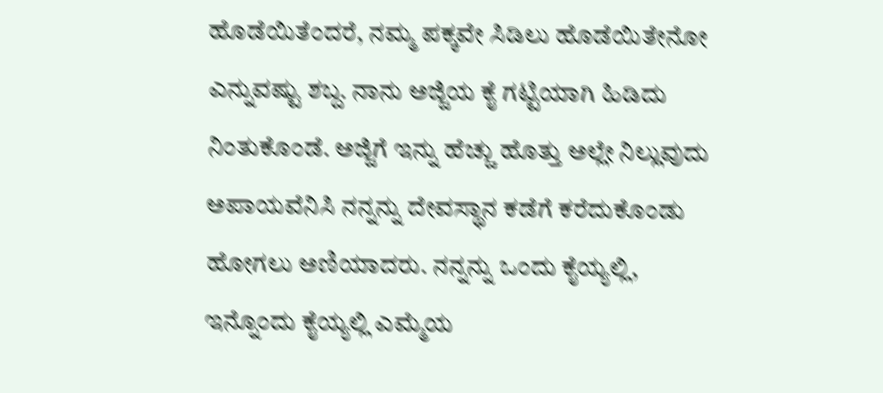ಹೊಡೆಯಿತೆಂದರೆ, ನಮ್ಮ ಪಕ್ಕವೇ ಸಿಡಿಲು ಹೊಡೆಯಿತೇನೋ ಎನ್ನುವಷ್ಟು ಶಬ್ದ. ನಾನು ಅಜ್ಜಿಯ ಕೈ ಗಟ್ಟಿಯಾಗಿ ಹಿಡಿದು ನಿಂತುಕೊಂಡೆ. ಅಜ್ಜಿಗೆ ಇನ್ನು ಹೆಚ್ಚು ಹೊತ್ತು ಅಲ್ಲೇ ನಿಲ್ಲುವುದು ಅಪಾಯವೆನಿಸಿ ನನ್ನನ್ನು ದೇವಸ್ಥಾನ ಕಡೆಗೆ ಕರೆದುಕೊಂಡು ಹೋಗಲು ಅಣಿಯಾದರು. ನನ್ನನ್ನು ಒಂದು ಕೈಯ್ಯಲ್ಲಿ, ಇನ್ನೊಂದು ಕೈಯ್ಯಲ್ಲಿ ಎಮ್ಮೆಯ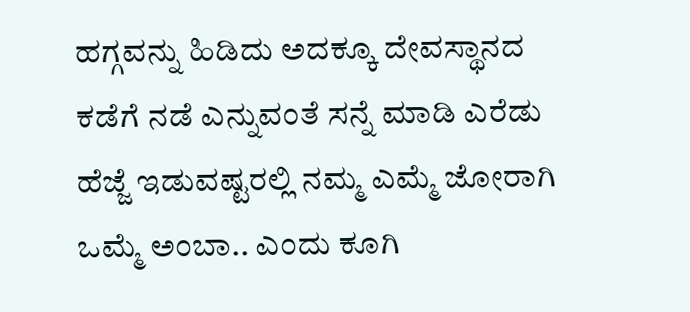ಹಗ್ಗವನ್ನು ಹಿಡಿದು ಅದಕ್ಕೂ ದೇವಸ್ಥಾನದ ಕಡೆಗೆ ನಡೆ ಎನ್ನುವಂತೆ ಸನ್ನೆ ಮಾಡಿ ಎರೆಡು ಹೆಜ್ಜೆ ಇಡುವಷ್ಟರಲ್ಲಿ ನಮ್ಮ ಎಮ್ಮೆ ಜೋರಾಗಿ ಒಮ್ಮೆ ಅಂಬಾ.. ಎಂದು ಕೂಗಿ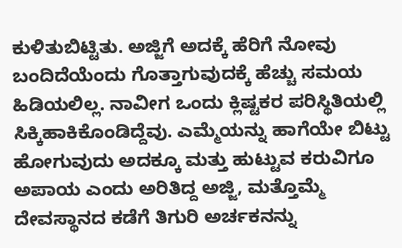ಕುಳಿತುಬಿಟ್ಟಿತು. ಅಜ್ಜಿಗೆ ಅದಕ್ಕೆ ಹೆರಿಗೆ ನೋವು ಬಂದಿದೆಯೆಂದು ಗೊತ್ತಾಗುವುದಕ್ಕೆ ಹೆಚ್ಚು ಸಮಯ ಹಿಡಿಯಲಿಲ್ಲ. ನಾವೀಗ ಒಂದು ಕ್ಲಿಷ್ಟಕರ ಪರಿಸ್ಥಿತಿಯಲ್ಲಿ ಸಿಕ್ಕಿಹಾಕಿಕೊಂಡಿದ್ದೆವು. ಎಮ್ಮೆಯನ್ನು ಹಾಗೆಯೇ ಬಿಟ್ಟು ಹೋಗುವುದು ಅದಕ್ಕೂ ಮತ್ತು ಹುಟ್ಟುವ ಕರುವಿಗೂ ಅಪಾಯ ಎಂದು ಅರಿತಿದ್ದ ಅಜ್ಜಿ, ಮತ್ತೊಮ್ಮೆ ದೇವಸ್ಥಾನದ ಕಡೆಗೆ ತಿಗುರಿ ಅರ್ಚಕನನ್ನು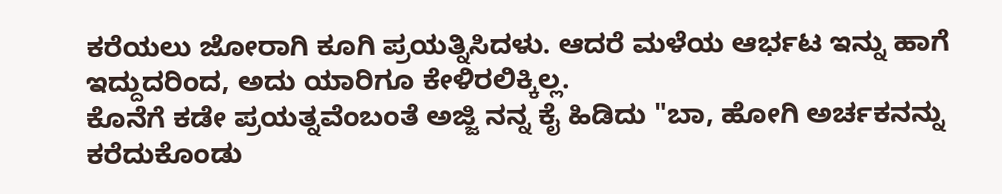ಕರೆಯಲು ಜೋರಾಗಿ ಕೂಗಿ ಪ್ರಯತ್ನಿಸಿದಳು. ಆದರೆ ಮಳೆಯ ಆರ್ಭಟ ಇನ್ನು ಹಾಗೆ ಇದ್ದುದರಿಂದ, ಅದು ಯಾರಿಗೂ ಕೇಳಿರಲಿಕ್ಕಿಲ್ಲ.
ಕೊನೆಗೆ ಕಡೇ ಪ್ರಯತ್ನವೆಂಬಂತೆ ಅಜ್ಜಿ ನನ್ನ ಕೈ ಹಿಡಿದು "ಬಾ, ಹೋಗಿ ಅರ್ಚಕನನ್ನು ಕರೆದುಕೊಂಡು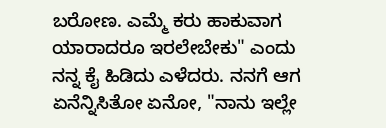ಬರೋಣ. ಎಮ್ಮೆ ಕರು ಹಾಕುವಾಗ ಯಾರಾದರೂ ಇರಲೇಬೇಕು" ಎಂದು ನನ್ನ ಕೈ ಹಿಡಿದು ಎಳೆದರು. ನನಗೆ ಆಗ ಏನೆನ್ನಿಸಿತೋ ಏನೋ, "ನಾನು ಇಲ್ಲೇ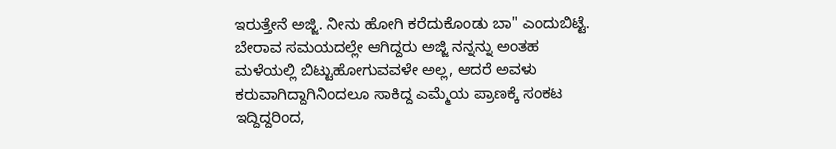ಇರುತ್ತೇನೆ ಅಜ್ಜಿ. ನೀನು ಹೋಗಿ ಕರೆದುಕೊಂಡು ಬಾ" ಎಂದುಬಿಟ್ಟೆ. ಬೇರಾವ ಸಮಯದಲ್ಲೇ ಆಗಿದ್ದರು ಅಜ್ಜಿ ನನ್ನನ್ನು ಅಂತಹ ಮಳೆಯಲ್ಲಿ ಬಿಟ್ಟುಹೋಗುವವಳೇ ಅಲ್ಲ, ಆದರೆ ಅವಳು ಕರುವಾಗಿದ್ದಾಗಿನಿಂದಲೂ ಸಾಕಿದ್ದ ಎಮ್ಮೆಯ ಪ್ರಾಣಕ್ಕೆ ಸಂಕಟ ಇದ್ದಿದ್ದರಿಂದ,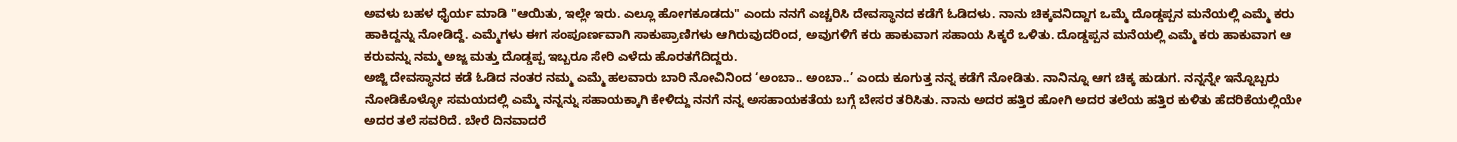ಅವಳು ಬಹಳ ಧೈರ್ಯ ಮಾಡಿ "ಆಯಿತು, ಇಲ್ಲೇ ಇರು. ಎಲ್ಲೂ ಹೋಗಕೂಡದು" ಎಂದು ನನಗೆ ಎಚ್ಚರಿಸಿ ದೇವಸ್ಥಾನದ ಕಡೆಗೆ ಓಡಿದಳು. ನಾನು ಚಿಕ್ಕವನಿದ್ದಾಗ ಒಮ್ಮೆ ದೊಡ್ಡಪ್ಪನ ಮನೆಯಲ್ಲಿ ಎಮ್ಮೆ ಕರು ಹಾಕಿದ್ದನ್ನು ನೋಡಿದ್ದೆ. ಎಮ್ಮೆಗಳು ಈಗ ಸಂಪೂರ್ಣವಾಗಿ ಸಾಕುಪ್ರಾಣಿಗಳು ಆಗಿರುವುದರಿಂದ, ಅವುಗಳಿಗೆ ಕರು ಹಾಕುವಾಗ ಸಹಾಯ ಸಿಕ್ಕರೆ ಒಳಿತು. ದೊಡ್ಡಪ್ಪನ ಮನೆಯಲ್ಲಿ ಎಮ್ಮೆ ಕರು ಹಾಕುವಾಗ ಆ ಕರುವನ್ನು ನಮ್ಮ ಅಜ್ಜ ಮತ್ತು ದೊಡ್ಡಪ್ಪ ಇಬ್ಬರೂ ಸೇರಿ ಎಳೆದು ಹೊರತಗೆದಿದ್ದರು.
ಅಜ್ಜಿ ದೇವಸ್ಥಾನದ ಕಡೆ ಓಡಿದ ನಂತರ ನಮ್ಮ ಎಮ್ಮೆ ಹಲವಾರು ಬಾರಿ ನೋವಿನಿಂದ ‘ಅಂಬಾ.. ಅಂಬಾ..’ ಎಂದು ಕೂಗುತ್ತ ನನ್ನ ಕಡೆಗೆ ನೋಡಿತು. ನಾನಿನ್ನೂ ಆಗ ಚಿಕ್ಕ ಹುಡುಗ. ನನ್ನನ್ನೇ ಇನ್ನೊಬ್ಬರು ನೋಡಿಕೊಳ್ಳೋ ಸಮಯದಲ್ಲಿ ಎಮ್ಮೆ ನನ್ನನ್ನು ಸಹಾಯಕ್ಕಾಗಿ ಕೇಳಿದ್ದು ನನಗೆ ನನ್ನ ಅಸಹಾಯಕತೆಯ ಬಗ್ಗೆ ಬೇಸರ ತರಿಸಿತು. ನಾನು ಅದರ ಹತ್ತಿರ ಹೋಗಿ ಅದರ ತಲೆಯ ಹತ್ತಿರ ಕುಳಿತು ಹೆದರಿಕೆಯಲ್ಲಿಯೇ ಅದರ ತಲೆ ಸವರಿದೆ. ಬೇರೆ ದಿನವಾದರೆ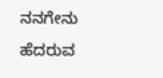ನನಗೇನು ಹೆದರುವ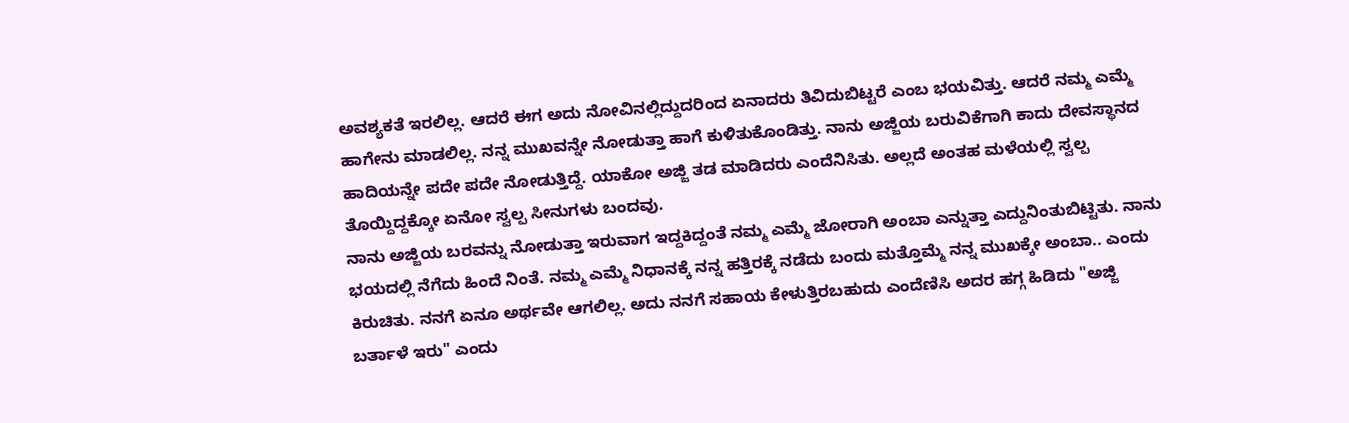ಅವಶ್ಯಕತೆ ಇರಲಿಲ್ಲ. ಆದರೆ ಈಗ ಅದು ನೋವಿನಲ್ಲಿದ್ದುದರಿಂದ ಏನಾದರು ತಿವಿದುಬಿಟ್ಟರೆ ಎಂಬ ಭಯವಿತ್ತು. ಆದರೆ ನಮ್ಮ ಎಮ್ಮೆ ಹಾಗೇನು ಮಾಡಲಿಲ್ಲ. ನನ್ನ ಮುಖವನ್ನೇ ನೋಡುತ್ತಾ ಹಾಗೆ ಕುಳಿತುಕೊಂಡಿತ್ತು. ನಾನು ಅಜ್ಜಿಯ ಬರುವಿಕೆಗಾಗಿ ಕಾದು ದೇವಸ್ಥಾನದ ಹಾದಿಯನ್ನೇ ಪದೇ ಪದೇ ನೋಡುತ್ತಿದ್ದೆ. ಯಾಕೋ ಅಜ್ಜಿ ತಡ ಮಾಡಿದರು ಎಂದೆನಿಸಿತು. ಅಲ್ಲದೆ ಅಂತಹ ಮಳೆಯಲ್ಲಿ ಸ್ವಲ್ಪ ತೊಯ್ದಿದ್ದಕ್ಕೋ ಏನೋ ಸ್ವಲ್ಪ ಸೀನುಗಳು ಬಂದವು.
ನಾನು ಅಜ್ಜಿಯ ಬರವನ್ನು ನೋಡುತ್ತಾ ಇರುವಾಗ ಇದ್ದಕಿದ್ದಂತೆ ನಮ್ಮ ಎಮ್ಮೆ ಜೋರಾಗಿ ಅಂಬಾ ಎನ್ನುತ್ತಾ ಎದ್ದುನಿಂತುಬಿಟ್ಟಿತು. ನಾನು ಭಯದಲ್ಲಿ ನೆಗೆದು ಹಿಂದೆ ನಿಂತೆ. ನಮ್ಮ ಎಮ್ಮೆ ನಿಧಾನಕ್ಕೆ ನನ್ನ ಹತ್ತಿರಕ್ಕೆ ನಡೆದು ಬಂದು ಮತ್ತೊಮ್ಮೆ ನನ್ನ ಮುಖಕ್ಕೇ ಅಂಬಾ.. ಎಂದು ಕಿರುಚಿತು. ನನಗೆ ಏನೂ ಅರ್ಥವೇ ಆಗಲಿಲ್ಲ. ಅದು ನನಗೆ ಸಹಾಯ ಕೇಳುತ್ತಿರಬಹುದು ಎಂದೆಣಿಸಿ ಅದರ ಹಗ್ಗ ಹಿಡಿದು "ಅಜ್ಜಿ ಬರ್ತಾಳೆ ಇರು" ಎಂದು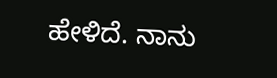ಹೇಳಿದೆ. ನಾನು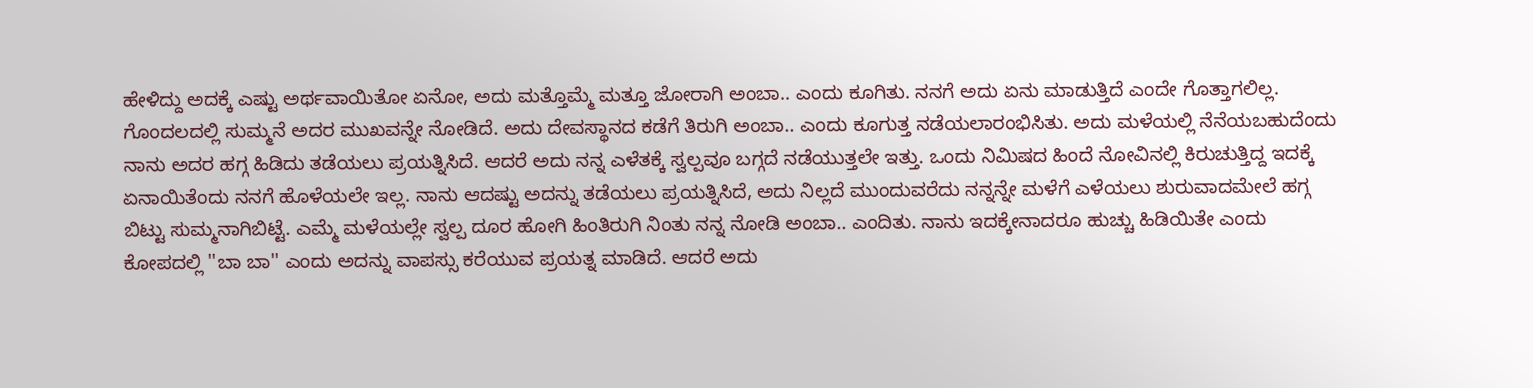ಹೇಳಿದ್ದು ಅದಕ್ಕೆ ಎಷ್ಟು ಅರ್ಥವಾಯಿತೋ ಏನೋ, ಅದು ಮತ್ತೊಮ್ಮೆ ಮತ್ತೂ ಜೋರಾಗಿ ಅಂಬಾ.. ಎಂದು ಕೂಗಿತು. ನನಗೆ ಅದು ಏನು ಮಾಡುತ್ತಿದೆ ಎಂದೇ ಗೊತ್ತಾಗಲಿಲ್ಲ. ಗೊಂದಲದಲ್ಲಿ ಸುಮ್ಮನೆ ಅದರ ಮುಖವನ್ನೇ ನೋಡಿದೆ. ಅದು ದೇವಸ್ಥಾನದ ಕಡೆಗೆ ತಿರುಗಿ ಅಂಬಾ.. ಎಂದು ಕೂಗುತ್ತ ನಡೆಯಲಾರಂಭಿಸಿತು. ಅದು ಮಳೆಯಲ್ಲಿ ನೆನೆಯಬಹುದೆಂದು ನಾನು ಅದರ ಹಗ್ಗ ಹಿಡಿದು ತಡೆಯಲು ಪ್ರಯತ್ನಿಸಿದೆ. ಆದರೆ ಅದು ನನ್ನ ಎಳೆತಕ್ಕೆ ಸ್ವಲ್ಪವೂ ಬಗ್ಗದೆ ನಡೆಯುತ್ತಲೇ ಇತ್ತು. ಒಂದು ನಿಮಿಷದ ಹಿಂದೆ ನೋವಿನಲ್ಲಿ ಕಿರುಚುತ್ತಿದ್ದ ಇದಕ್ಕೆ ಏನಾಯಿತೆಂದು ನನಗೆ ಹೊಳೆಯಲೇ ಇಲ್ಲ. ನಾನು ಆದಷ್ಟು ಅದನ್ನು ತಡೆಯಲು ಪ್ರಯತ್ನಿಸಿದೆ, ಅದು ನಿಲ್ಲದೆ ಮುಂದುವರೆದು ನನ್ನನ್ನೇ ಮಳೆಗೆ ಎಳೆಯಲು ಶುರುವಾದಮೇಲೆ ಹಗ್ಗ ಬಿಟ್ಟು ಸುಮ್ಮನಾಗಿಬಿಟ್ಟೆ. ಎಮ್ಮೆ ಮಳೆಯಲ್ಲೇ ಸ್ವಲ್ಪ ದೂರ ಹೋಗಿ ಹಿಂತಿರುಗಿ ನಿಂತು ನನ್ನ ನೋಡಿ ಅಂಬಾ.. ಎಂದಿತು. ನಾನು ಇದಕ್ಕೇನಾದರೂ ಹುಚ್ಚು ಹಿಡಿಯಿತೇ ಎಂದು ಕೋಪದಲ್ಲಿ ''ಬಾ ಬಾ'' ಎಂದು ಅದನ್ನು ವಾಪಸ್ಸು ಕರೆಯುವ ಪ್ರಯತ್ನ ಮಾಡಿದೆ. ಆದರೆ ಅದು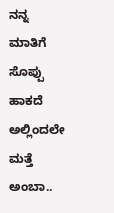ನನ್ನ ಮಾತಿಗೆ ಸೊಪ್ಪು ಹಾಕದೆ ಅಲ್ಲಿಂದಲೇ ಮತ್ತೆ ಅಂಬಾ..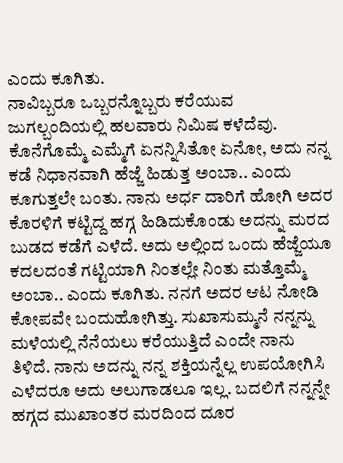ಎಂದು ಕೂಗಿತು.
ನಾವಿಬ್ಬರೂ ಒಬ್ಬರನ್ನೊಬ್ಬರು ಕರೆಯುವ ಜುಗಲ್ಬಂದಿಯಲ್ಲಿ ಹಲವಾರು ನಿಮಿಷ ಕಳೆದೆವು. ಕೊನೆಗೊಮ್ಮೆ ಎಮ್ಮೆಗೆ ಏನನ್ನಿಸಿತೋ ಏನೋ, ಅದು ನನ್ನ ಕಡೆ ನಿಧಾನವಾಗಿ ಹೆಜ್ಜೆ ಹಿಡುತ್ತ ಅಂಬಾ.. ಎಂದು ಕೂಗುತ್ತಲೇ ಬಂತು. ನಾನು ಅರ್ಧ ದಾರಿಗೆ ಹೋಗಿ ಅದರ ಕೊರಳಿಗೆ ಕಟ್ಟಿದ್ದ ಹಗ್ಗ ಹಿಡಿದುಕೊಂಡು ಅದನ್ನು ಮರದ ಬುಡದ ಕಡೆಗೆ ಎಳೆದೆ. ಅದು ಅಲ್ಲಿಂದ ಒಂದು ಹೆಜ್ಜೆಯೂ ಕದಲದಂತೆ ಗಟ್ಟಿಯಾಗಿ ನಿಂತಲ್ಲೇ ನಿಂತು ಮತ್ತೊಮ್ಮೆ ಅಂಬಾ.. ಎಂದು ಕೂಗಿತು. ನನಗೆ ಅದರ ಆಟ ನೋಡಿ ಕೋಪವೇ ಬಂದುಹೋಗಿತ್ತು. ಸುಖಾಸುಮ್ಮನೆ ನನ್ನನ್ನು ಮಳೆಯಲ್ಲಿ ನೆನೆಯಲು ಕರೆಯುತ್ತಿದೆ ಎಂದೇ ನಾನು ತಿಳಿದೆ. ನಾನು ಅದನ್ನು ನನ್ನ ಶಕ್ತಿಯನ್ನೆಲ್ಲ ಉಪಯೋಗಿಸಿ ಎಳೆದರೂ ಅದು ಅಲುಗಾಡಲೂ ಇಲ್ಲ. ಬದಲಿಗೆ ನನ್ನನ್ನೇ ಹಗ್ಗದ ಮುಖಾಂತರ ಮರದಿಂದ ದೂರ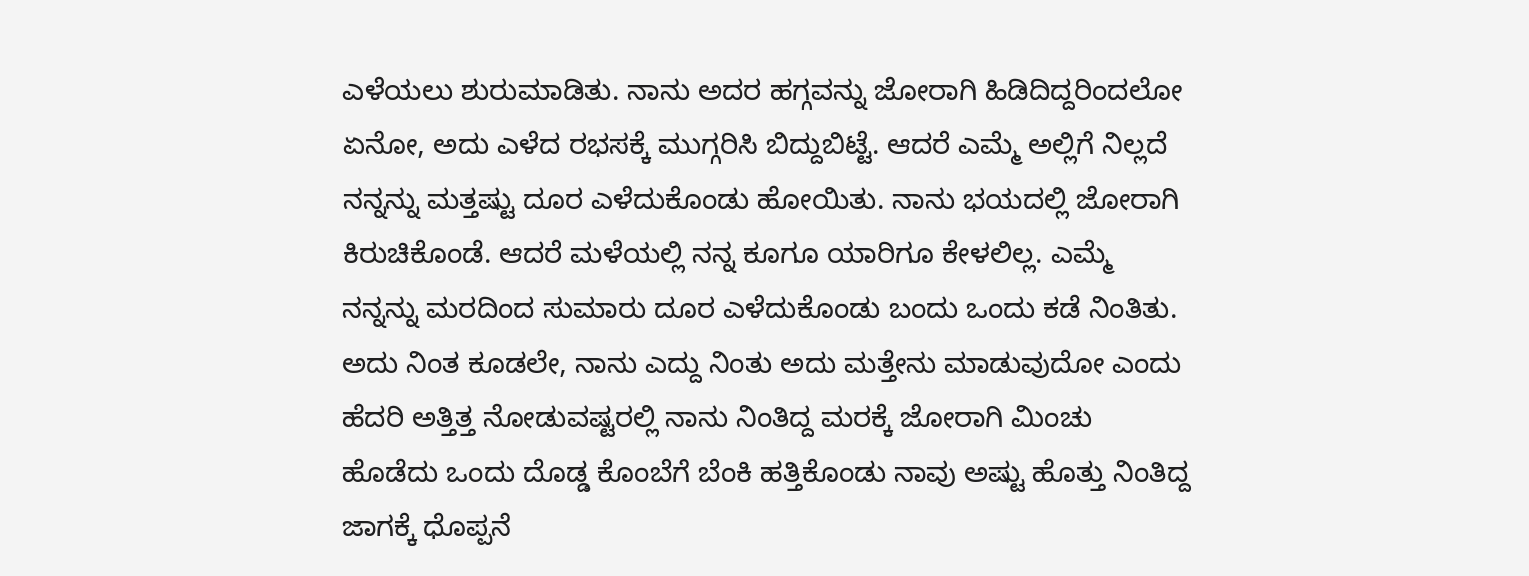ಎಳೆಯಲು ಶುರುಮಾಡಿತು. ನಾನು ಅದರ ಹಗ್ಗವನ್ನು ಜೋರಾಗಿ ಹಿಡಿದಿದ್ದರಿಂದಲೋ ಏನೋ, ಅದು ಎಳೆದ ರಭಸಕ್ಕೆ ಮುಗ್ಗರಿಸಿ ಬಿದ್ದುಬಿಟ್ಟೆ. ಆದರೆ ಎಮ್ಮೆ ಅಲ್ಲಿಗೆ ನಿಲ್ಲದೆ ನನ್ನನ್ನು ಮತ್ತಷ್ಟು ದೂರ ಎಳೆದುಕೊಂಡು ಹೋಯಿತು. ನಾನು ಭಯದಲ್ಲಿ ಜೋರಾಗಿ ಕಿರುಚಿಕೊಂಡೆ. ಆದರೆ ಮಳೆಯಲ್ಲಿ ನನ್ನ ಕೂಗೂ ಯಾರಿಗೂ ಕೇಳಲಿಲ್ಲ. ಎಮ್ಮೆ ನನ್ನನ್ನು ಮರದಿಂದ ಸುಮಾರು ದೂರ ಎಳೆದುಕೊಂಡು ಬಂದು ಒಂದು ಕಡೆ ನಿಂತಿತು. ಅದು ನಿಂತ ಕೂಡಲೇ, ನಾನು ಎದ್ದು ನಿಂತು ಅದು ಮತ್ತೇನು ಮಾಡುವುದೋ ಎಂದು ಹೆದರಿ ಅತ್ತಿತ್ತ ನೋಡುವಷ್ಟರಲ್ಲಿ ನಾನು ನಿಂತಿದ್ದ ಮರಕ್ಕೆ ಜೋರಾಗಿ ಮಿಂಚು ಹೊಡೆದು ಒಂದು ದೊಡ್ಡ ಕೊಂಬೆಗೆ ಬೆಂಕಿ ಹತ್ತಿಕೊಂಡು ನಾವು ಅಷ್ಟು ಹೊತ್ತು ನಿಂತಿದ್ದ ಜಾಗಕ್ಕೆ ಧೊಪ್ಪನೆ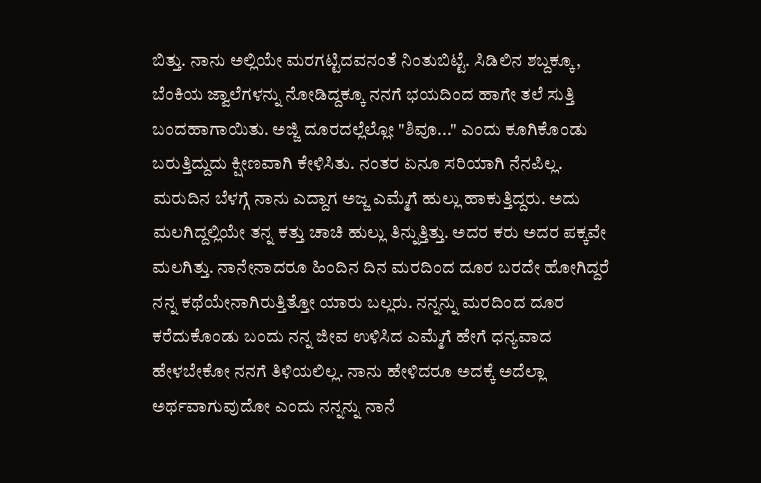ಬಿತ್ತು. ನಾನು ಅಲ್ಲಿಯೇ ಮರಗಟ್ಟಿದವನಂತೆ ನಿಂತುಬಿಟ್ಟೆ. ಸಿಡಿಲಿನ ಶಬ್ದಕ್ಕೂ, ಬೆಂಕಿಯ ಜ್ವಾಲೆಗಳನ್ನು ನೋಡಿದ್ದಕ್ಕೂ ನನಗೆ ಭಯದಿಂದ ಹಾಗೇ ತಲೆ ಸುತ್ತಿ ಬಂದಹಾಗಾಯಿತು. ಅಜ್ಜಿ ದೂರದಲ್ಲೆಲ್ಲೋ "ಶಿವೂ..." ಎಂದು ಕೂಗಿಕೊಂಡು ಬರುತ್ತಿದ್ದುದು ಕ್ಷೀಣವಾಗಿ ಕೇಳಿಸಿತು. ನಂತರ ಏನೂ ಸರಿಯಾಗಿ ನೆನಪಿಲ್ಲ.
ಮರುದಿನ ಬೆಳಗ್ಗೆ ನಾನು ಎದ್ದಾಗ ಅಜ್ಜ ಎಮ್ಮೆಗೆ ಹುಲ್ಲು ಹಾಕುತ್ತಿದ್ದರು. ಅದು ಮಲಗಿದ್ದಲ್ಲಿಯೇ ತನ್ನ ಕತ್ತು ಚಾಚಿ ಹುಲ್ಲು ತಿನ್ನುತ್ತಿತ್ತು. ಅದರ ಕರು ಅದರ ಪಕ್ಕವೇ ಮಲಗಿತ್ತು. ನಾನೇನಾದರೂ ಹಿಂದಿನ ದಿನ ಮರದಿಂದ ದೂರ ಬರದೇ ಹೋಗಿದ್ದರೆ ನನ್ನ ಕಥೆಯೇನಾಗಿರುತ್ತಿತ್ತೋ ಯಾರು ಬಲ್ಲರು. ನನ್ನನ್ನು ಮರದಿಂದ ದೂರ ಕರೆದುಕೊಂಡು ಬಂದು ನನ್ನ ಜೀವ ಉಳಿಸಿದ ಎಮ್ಮೆಗೆ ಹೇಗೆ ಧನ್ಯವಾದ ಹೇಳಬೇಕೋ ನನಗೆ ತಿಳಿಯಲಿಲ್ಲ. ನಾನು ಹೇಳಿದರೂ ಅದಕ್ಕೆ ಅದೆಲ್ಲಾ ಅರ್ಥವಾಗುವುದೋ ಎಂದು ನನ್ನನ್ನು ನಾನೆ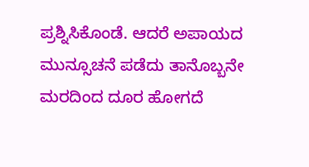ಪ್ರಶ್ನಿಸಿಕೊಂಡೆ. ಆದರೆ ಅಪಾಯದ ಮುನ್ಸೂಚನೆ ಪಡೆದು ತಾನೊಬ್ಬನೇ ಮರದಿಂದ ದೂರ ಹೋಗದೆ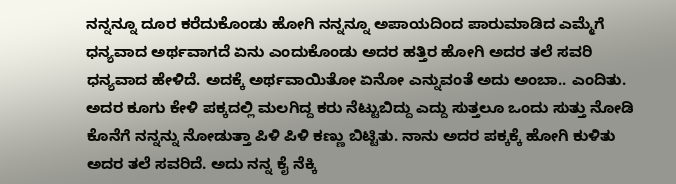ನನ್ನನ್ನೂ ದೂರ ಕರೆದುಕೊಂಡು ಹೋಗಿ ನನ್ನನ್ನೂ ಅಪಾಯದಿಂದ ಪಾರುಮಾಡಿದ ಎಮ್ಮೆಗೆ ಧನ್ಯವಾದ ಅರ್ಥವಾಗದೆ ಏನು ಎಂದುಕೊಂಡು ಅದರ ಹತ್ತಿರ ಹೋಗಿ ಅದರ ತಲೆ ಸವರಿ ಧನ್ಯವಾದ ಹೇಳಿದೆ. ಅದಕ್ಕೆ ಅರ್ಥವಾಯಿತೋ ಏನೋ ಎನ್ನುವಂತೆ ಅದು ಅಂಬಾ.. ಎಂದಿತು. ಅದರ ಕೂಗು ಕೇಳಿ ಪಕ್ಕದಲ್ಲಿ ಮಲಗಿದ್ದ ಕರು ನೆಟ್ಟುಬಿದ್ದು ಎದ್ದು ಸುತ್ತಲೂ ಒಂದು ಸುತ್ತು ನೋಡಿ ಕೊನೆಗೆ ನನ್ನನ್ನು ನೋಡುತ್ತಾ ಪಿಳಿ ಪಿಳಿ ಕಣ್ಣು ಬಿಟ್ಟಿತು. ನಾನು ಅದರ ಪಕ್ಕಕ್ಕೆ ಹೋಗಿ ಕುಳಿತು ಅದರ ತಲೆ ಸವರಿದೆ. ಅದು ನನ್ನ ಕೈ ನೆಕ್ಕಿ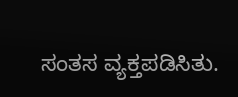ಸಂತಸ ವ್ಯಕ್ತಪಡಿಸಿತು.